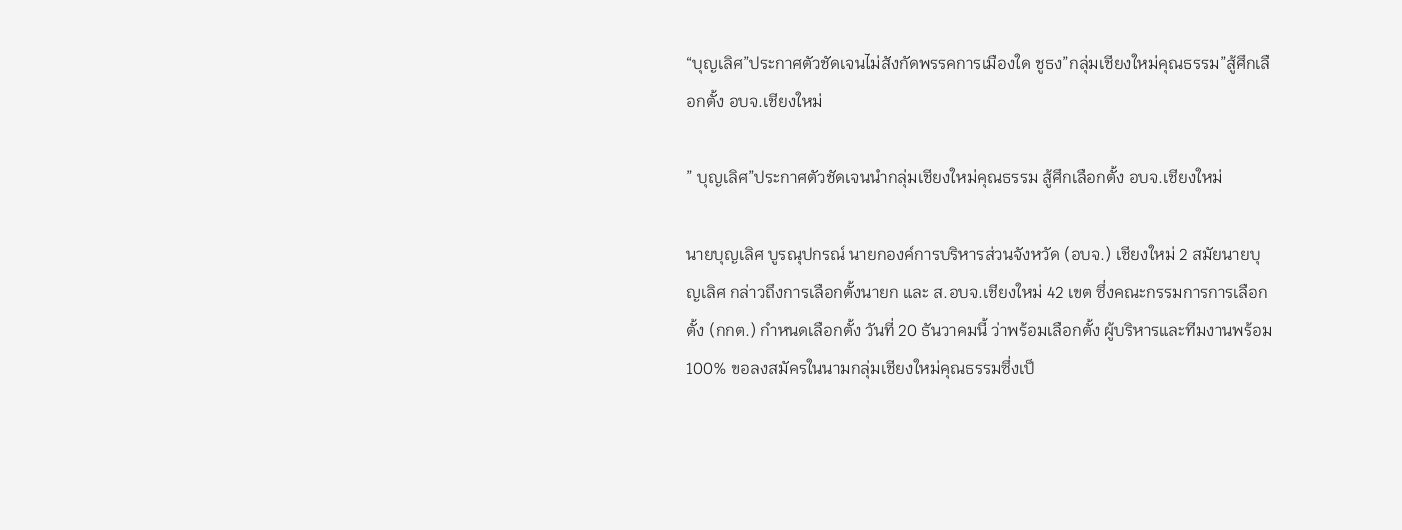“บุญเลิศ”ประกาศตัวชัดเจนไม่สังกัดพรรคการเมืองใด ชูธง”กลุ่มเชียงใหม่คุณธรรม”สู้ศึกเลือกตั้ง อบจ.เชียงใหม่

” บุญเลิศ”ประกาศตัวชัดเจนนำกลุ่มเชียงใหม่คุณธรรม สู้ศึกเลือกตั้ง อบจ.เชียงใหม่

นายบุญเลิศ บูรณุปกรณ์ นายกองค์การบริหารส่วนจังหวัด (อบจ.) เชียงใหม่ 2 สมัยนายบุญเลิศ กล่าวถึงการเลือกตั้งนายก และ ส.อบจ.เชียงใหม่ 42 เขต ซึ่งคณะกรรมการการเลือกตั้ง (กกต.) กำหนดเลือกตั้ง วันที่ 20 ธันวาคมนี้ ว่าพร้อมเลือกตั้ง ผู้บริหารและทีมงานพร้อม 100% ขอลงสมัครในนามกลุ่มเชียงใหม่คุณธรรมซึ่งเป็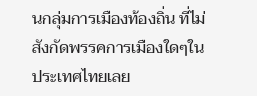นกลุ่มการเมืองท้องถิ่น ที่ไม่สังกัดพรรคการเมืองใดๆในประเทศไทยเลย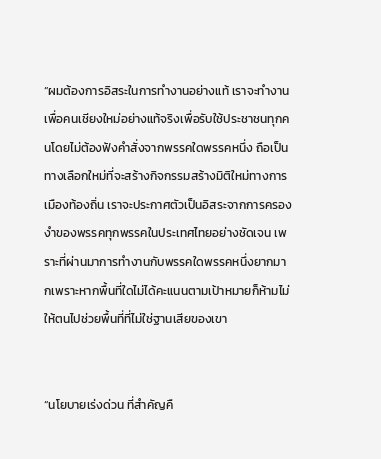“ผมต้องการอิสระในการทำงานอย่างแท้ เราจะทำงานเพื่อคนเชียงใหม่อย่างแท้จริงเพื่อรับใช้ประชาชนทุกคนโดยไม่ต้องฟังคำสั่งจากพรรคใดพรรคหนึ่ง ถือเป็นทางเลือกใหม่ที่จะสร้างกิจกรรมสร้างมิติใหม่ทางการเมืองท้องถิ่น เราจะประกาศตัวเป็นอิสระจากการครองงำของพรรคทุกพรรคในประเทศไทยอย่างชัดเจน เพราะที่ผ่านมาการทำงานกับพรรคใดพรรคหนึ่งยากมากเพราะหากพื้นที่ใดไม่ได้คะแนนตามเป้าหมายก็ห้ามไม่ให้ตนไปช่วยพื้นที่ที่ไม่ใช่ฐานเสียของเขา


“นโยบายเร่งด่วน ที่สำคัญคื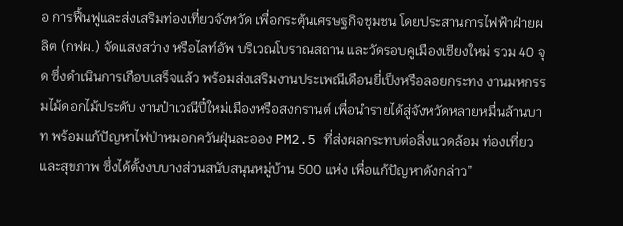อ การฟื้นฟูและส่งเสริมท่องเที่ยวจังหวัด เพื่อกระตุ้นเศรษฐกิจชุมชน โดยประสานการไฟฟ้าฝ่ายผลิต (กฟผ.) จัดแสงสว่าง หรือไลท์อัพ บริเวณโบราณสถาน และวัดรอบคูเมืองเชียงใหม่ รวม 40 จุด ซึ่งดำเนินการเกือบเสร็จแล้ว พร้อมส่งเสริมงานประเพณีเดือนยี่เป็งหรือลอยกระทง งานมหกรรมไม้ดอกไม้ประดับ งานป๋าเวณีปี๋ใหม่เมืองหรือสงกรานต์ เพื่อนำรายได้สู่จังหวัดหลายหมื่นล้านบาท พร้อมแก้ปัญหาไฟป่าหมอกควันฝุ่นละออง PM2.5 ที่ส่งผลกระทบต่อสิ่งแวดล้อม ท่องเที่ยวและสุขภาพ ซึ่งได้ตั้งงบบางส่วนสนับสนุนหมู่บ้าน 500 แห่ง เพื่อแก้ปัญหาดังกล่าว”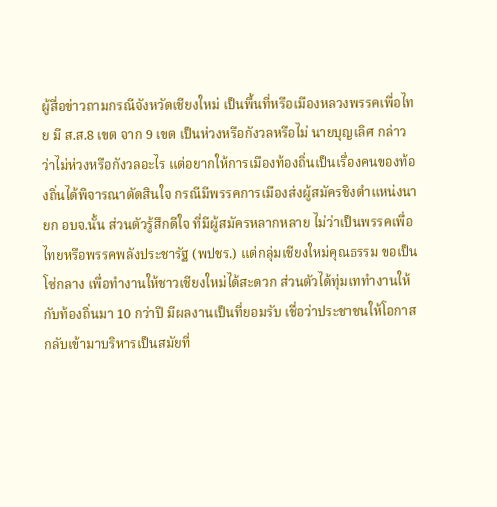ผู้สื่อข่าวถามกรณีจังหวัดเชียงใหม่ เป็นพื้นที่หรือเมืองหลวงพรรคเพื่อไทย มี ส.ส.8 เขต จาก 9 เขต เป็นห่วงหรือกังวลหรือไม่ นายบุญเลิศ กล่าวว่าไม่ห่วงหรือกังวลอะไร แต่อยากให้การเมืองท้องถิ่นเป็นเรื่องคนของท้องถิ่นได้พิจารณาตัดสินใจ กรณีมีพรรคการเมืองส่งผู้สมัครชิงตำแหน่งนายก อบจ.นั้น ส่วนตัวรู้สึกดีใจ ที่มีผู้สมัครหลากหลาย ไม่ว่าเป็นพรรคเพื่อไทยหรือพรรคพลังประชารัฐ (พปชร.) แต่กลุ่มเชียงใหม่คุณธรรม ขอเป็นโซ่กลาง เพื่อทำงานให้ชาวเชียงใหม่ได้สะดวก ส่วนตัวได้ทุ่มเททำงานให้กับท้องถิ่นมา 10 กว่าปี มีผลงานเป็นที่ยอมรับ เชื่อว่าประชาชนให้โอกาสกลับเข้ามาบริหารเป็นสมัยที่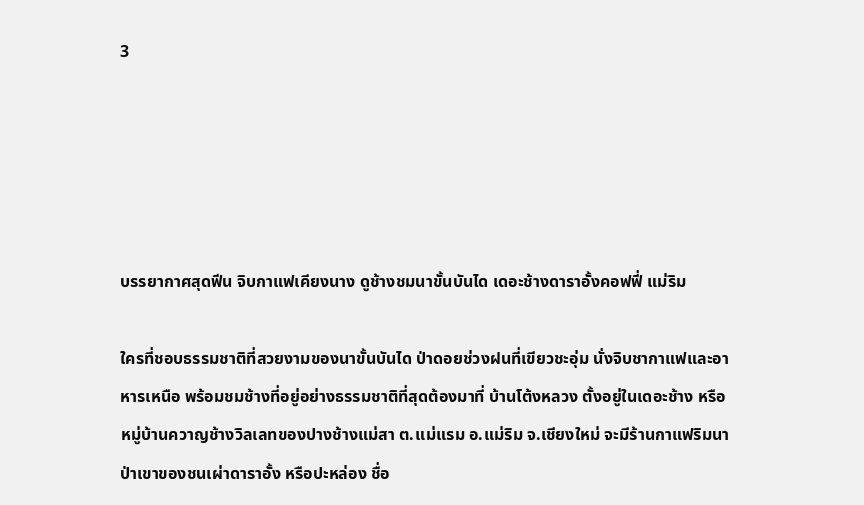3





บรรยากาศสุดฟีน จิบกาแฟเคียงนาง ดูช้างชมนาขั้นบันได เดอะช้างดาราอั้งคอฟฟี่ แม่ริม

ใครที่ชอบธรรมชาติที่สวยงามของนาขั้นบันได ป่าดอยช่วงฝนที่เขียวชะอุ่ม นั่งจิบชากาแฟและอาหารเหนือ พร้อมชมช้างที่อยู่อย่างธรรมชาติที่สุดต้องมาที่ บ้านโต้งหลวง ตั้งอยู่ในเดอะช้าง หรือหมู่บ้านควาญช้างวิลเลทของปางช้างแม่สา ต.แม่แรม อ.แม่ริม จ.เชียงใหม่ จะมีร้านกาแฟริมนาป่าเขาของชนเผ่าดาราอั้ง หรือปะหล่อง ชื่อ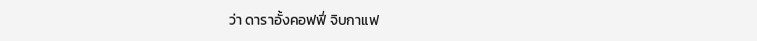ว่า ดาราอั้งคอฟฟี่ จิบกาแฟ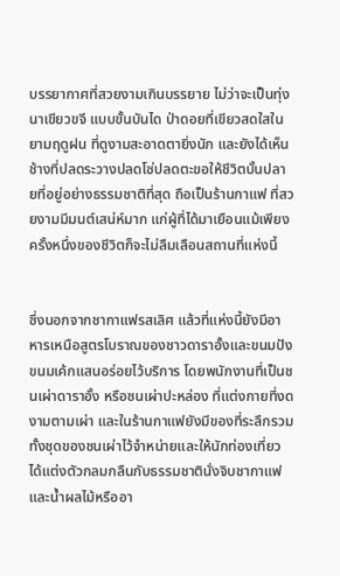บรรยากาศที่สวยงามเกินบรรยาย ไม่ว่าจะเป็นทุ่งนาเขียวขจี แบบขั้นบันได ป่าดอยที่เขียวสดใสในยามฤดูฝน ที่ดูงามสะอาดตายิ่งนัก และยังได้เห็นช้างที่ปลดระวางปลดโซ่ปลดตะขอให้ชีวิตบั้นปลายที่อยู่อย่างธรรมชาติที่สุด ถือเป็นร้านกาแฟ ที่สวยงามมีมนต์เสน่ห์มาก แก่ผู้ที่ได้มาเยือนแม้เพียงครั้งหนึ่งของชีวิตก็จะไม่ลืมเลือนสถานที่แห่งนี้


ซึ่งนอกจากชากาแฟรสเลิศ แล้วที่แห่งนี้ยังมีอาหารเหนือสูตรโบราณของชาวดาราอั้งและขนมปังขนมเค้กแสนอร่อยไว้บริการ โดยพนักงานที่เป็นชนเผ่าดาราอั้ง หรือชนเผ่าปะหล่อง ที่แต่งกายที่งดงามตามเผ่า และในร้านกาแฟยังมีของที่ระลึกรวมทั้งชุดของชนเผ่าไว้จำหน่ายและให้นักท่องเที่ยวได้แต่งตัวกลมกลืนกับธรรมชาตินั่งจิบชากาแฟและน้ำผลไม้หรืออา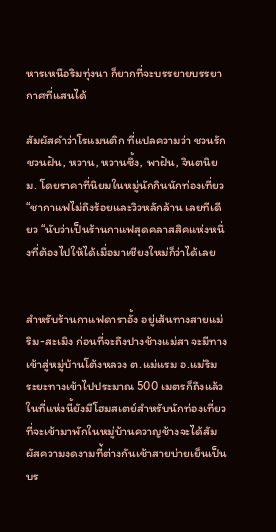หารเหนือริมทุ่งนา ก็ยากที่จะบรรยายบรรยากาศที่แสนได้

สัมผัสคำว่าโรแมนติก ที่แปลความว่า ชวนรักชวนฝัน, หวาน, หวานซึ้ง, พาฝัน, จินตนิยม. โดยราคาที่นิยมในหมู่นักกินนักท่องเที่ยว “ชากาแฟไม่ถึงร้อยและวิวหลักล้าน เลยทีเดียว “นับว่าเป็นร้านกาแฟสุดคลาสสิคแห่งหนึ่งที่ต้องไปให้ได้เมื่อมาเชียงใหม่ก็ว่าได้เลย


สำหรับร้านกาแฟดาราอั้ง อยู่เส้นทางสายแม่ริม-สะเมิง ก่อนที่จะถึงปางช้างแม่สา จะมีทางเข้าสู่หมู่บ้านโต้งหลวง ต.แม่แรม อ.แม่ริม ระยะทางเข้าไปประมาณ 500 เมตรก็ถึงแล้ว ในที่แห่งนี้ยังมีโฮมสเตย์สำหรับนักท่องเที่ยวที่จะเข้ามาพักในหมู่บ้านควาญช้างจะได้สัมผัสความงดงามที่้ต่างกันเช้าสายบ่ายเย็นเป็นบร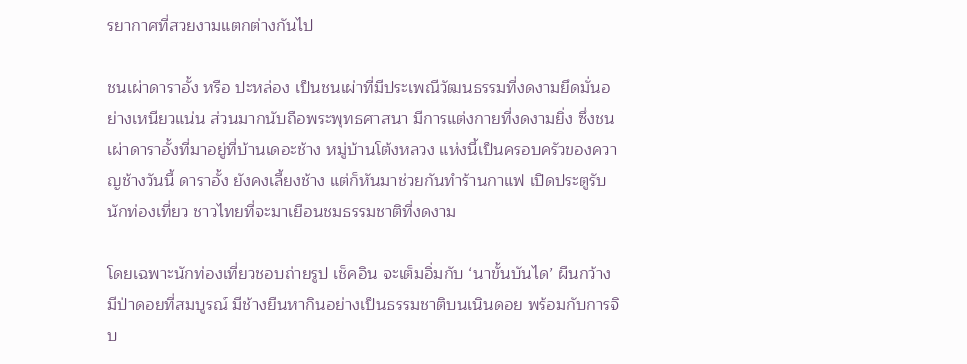รยากาศที่สวยงามแตกต่างกันไป

ชนเผ่าดาราอั้ง หรือ ปะหล่อง เป็นชนเผ่าที่มีประเพณีวัฒนธรรมที่งดงามยึดมั่นอย่างเหนียวแน่น ส่วนมากนับถือพระพุทธศาสนา มีการแต่งกายที่งดงามยิ่ง ซึ่งชนเผ่าดาราอั้งที่มาอยู่ที่บ้านเดอะช้าง หมู่บ้านโต้งหลวง แห่งนี้เป็นครอบครัวของควาญช้างวันนี้ ดาราอั้ง ยังคงเลี้ยงช้าง แต่ก็หันมาช่วยกันทำร้านกาแฟ เปิดประตูรับนักท่องเที่ยว ชาวไทยที่จะมาเยือนชมธรรมชาติที่งดงาม

โดยเฉพาะนักท่องเที่ยวชอบถ่ายรูป เช็คอิน จะเต็มอิ่มกับ ‘นาขั้นบันได’ ผืนกว้าง มีป่าดอยที่สมบูรณ์ มีช้างยืนหากินอย่างเป็นธรรมชาติบนเนินดอย พร้อมกับการจิบ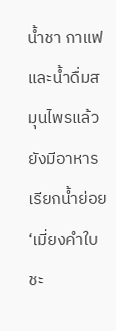น้ำชา กาแฟ และน้ำดื่มสมุนไพรแล้ว ยังมีอาหารเรียกน้ำย่อย ‘เมี่ยงคำใบชะ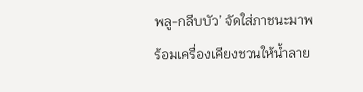พลู-กลีบบัว’ จัดใส่ภาชนะมาพร้อมเครื่องเคียงชวนให้น้ำลาย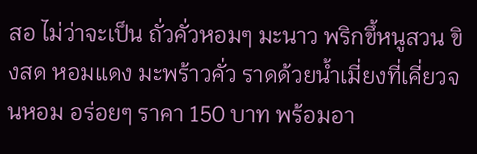สอ ไม่ว่าจะเป็น ถั่วคั่วหอมๆ มะนาว พริกขึ้หนูสวน ขิงสด หอมแดง มะพร้าวคั่ว ราดด้วยน้ำเมี่ยงที่เคี่ยวจนหอม อร่อยๆ ราคา 150 บาท พร้อมอา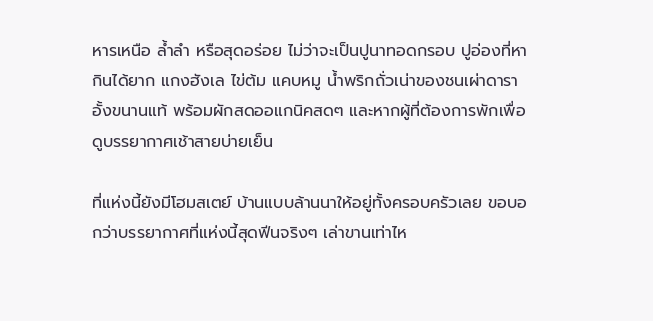หารเหนือ ล้ำลำ หรือสุดอร่อย ไม่ว่าจะเป็นปูนาทอดกรอบ ปูอ่องที่หากินได้ยาก แกงฮังเล ไข่ต้ม แคบหมู น้ำพริกถั่วเน่าของชนเผ่าดาราอั้งขนานแท้ พร้อมผักสดออแกนิคสดๆ และหากผู้ที่ต้องการพักเพื่อดูบรรยากาศเช้าสายบ่ายเย็น

ที่แห่งนี้ยังมีโฮมสเตย์ บ้านแบบล้านนาให้อยู่ทั้งครอบครัวเลย ขอบอกว่าบรรยากาศที่แห่งนี้สุดฟีนจริงๆ เล่าขานเท่าไห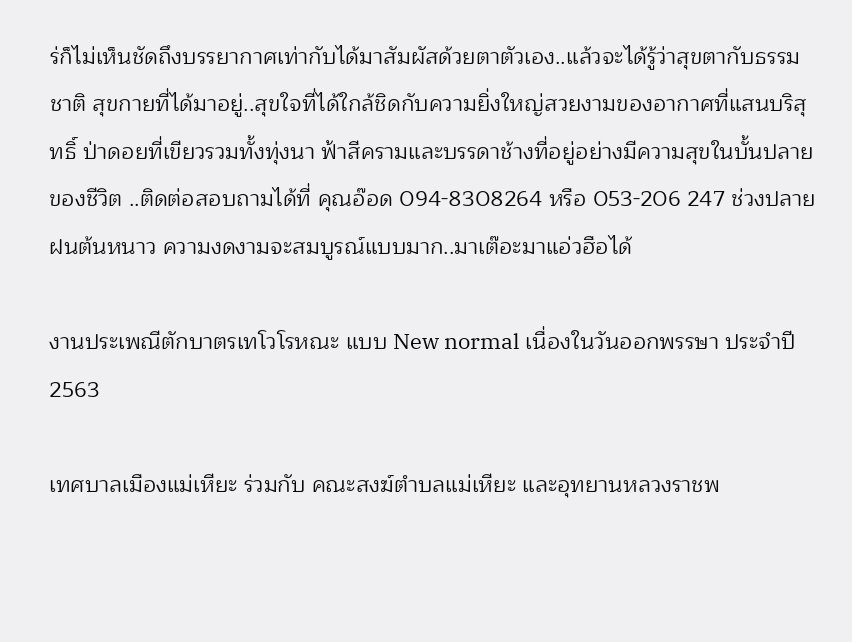ร่ก็ไม่เห็นชัดถึงบรรยากาศเท่ากับได้มาสัมผัสด้วยตาตัวเอง..แล้วจะได้รู้ว่าสุขตากับธรรมชาติ สุขกายที่ได้มาอยู่..สุขใจที่ได้ใกล้ชิดกับความยิ่งใหญ่สวยงามของอากาศที่แสนบริสุทธิ์ ป่าดอยที่เขียวรวมทั้งทุ่งนา ฟ้าสีครามและบรรดาช้างที่อยู่อย่างมีความสุขในบั้นปลายของชีวิต ..ติดต่อสอบถามได้ที่ คุณอ๊อด 094-8308264 หรือ 053-206 247 ช่วงปลายฝนต้นหนาว ความงดงามจะสมบูรณ์แบบมาก..มาเต๊อะมาแอ่วฮือได้

งานประเพณีตักบาตรเทโวโรหณะ แบบ New normal เนื่องในวันออกพรรษา ประจำปี 2563

เทศบาลเมืองแม่เหียะ ร่วมกับ คณะสงฆ์ตำบลแม่เหียะ และอุทยานหลวงราชพ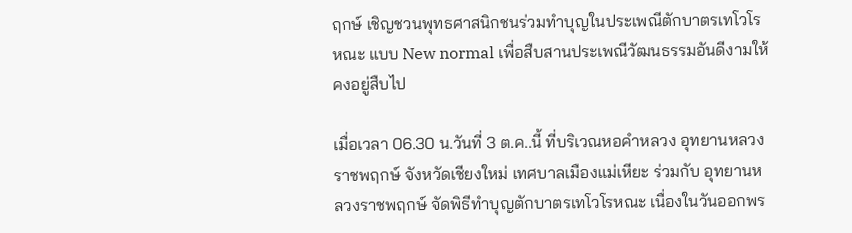ฤกษ์ เชิญชวนพุทธศาสนิกชนร่วมทำบุญในประเพณีตักบาตรเทโวโรหณะ แบบ New normal เพื่อสืบสานประเพณีวัฒนธรรมอันดีงามให้คงอยู่สืบไป

เมื่อเวลา 06.30 น.วันที่ 3 ต.ค..นี้ ที่บริเวณหอคำหลวง อุทยานหลวงราชพฤกษ์ จังหวัดเชียงใหม่ เทศบาลเมืองแม่เหียะ ร่วมกับ อุทยานหลวงราชพฤกษ์ จัดพิธีทำบุญตักบาตรเทโวโรหณะ เนื่องในวันออกพร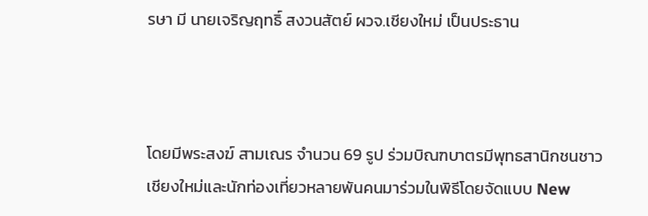รษา มี นายเจริญฤทธิ์ สงวนสัตย์ ผวจ.เชียงใหม่ เป็นประธาน



โดยมีพระสงฆ์ สามเณร จำนวน 69 รูป ร่วมบิณฑบาตรมีพุทธสานิกชนชาวเชียงใหม่และนักท่องเที่ยวหลายพันคนมาร่วมในพิธีโดยจัดแบบ New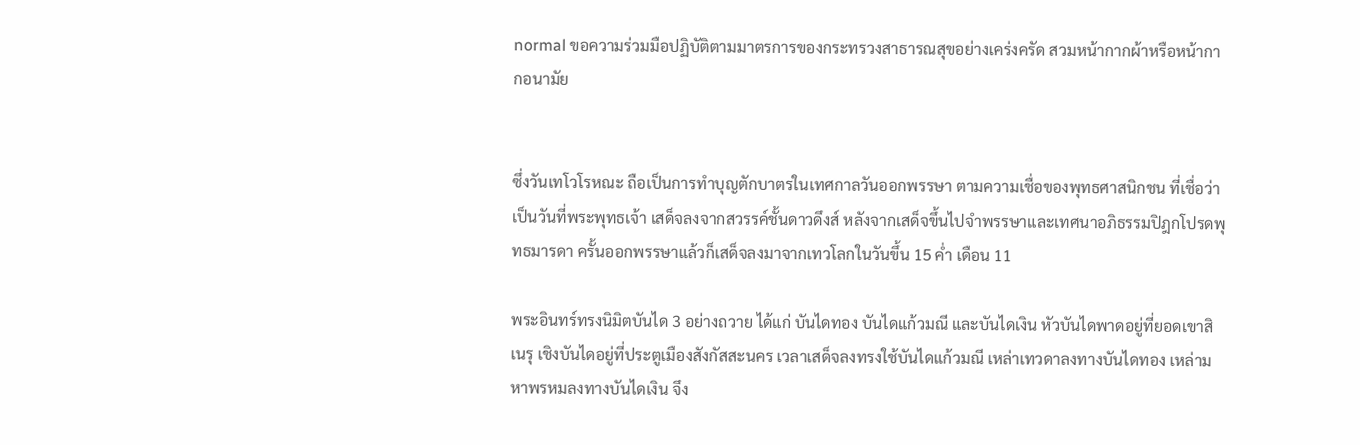normal ขอความร่วมมือปฏิบัติตามมาตรการของกระทรวงสาธารณสุขอย่างเคร่งครัด สวมหน้ากากผ้าหรือหน้ากากอนามัย


ซึ่งวันเทโวโรหณะ ถือเป็นการทำบุญตักบาตรในเทศกาลวันออกพรรษา ตามความเชื่อของพุทธศาสนิกชน ที่เชื่อว่าเป็นวันที่พระพุทธเจ้า เสด็จลงจากสวรรค์ชั้นดาวดึงส์ หลังจากเสด็จขึ้นไปจำพรรษาและเทศนาอภิธรรมปิฎกโปรดพุทธมารดา ครั้นออกพรรษาแล้วก็เสด็จลงมาจากเทวโลกในวันขึ้น 15 ค่ำ เดือน 11

พระอินทร์ทรงนิมิตบันได 3 อย่างถวาย ได้แก่ บันไดทอง บันไดแก้วมณี และบันไดเงิน หัวบันไดพาดอยู่ที่ยอดเขาสิเนรุ เชิงบันไดอยู่ที่ประตูเมืองสังกัสสะนคร เวลาเสด็จลงทรงใช้บันไดแก้วมณี เหล่าเทวดาลงทางบันไดทอง เหล่ามหาพรหมลงทางบันไดเงิน จึง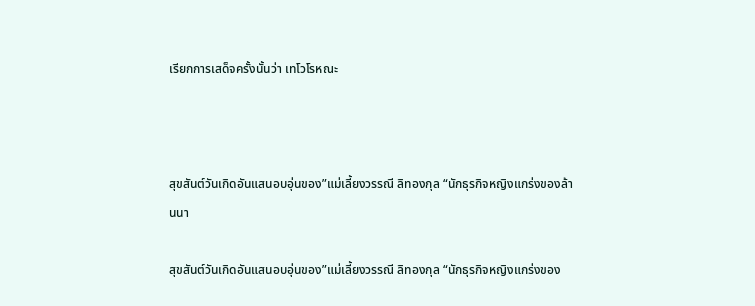เรียกการเสด็จครั้งนั้นว่า เทโวโรหณะ



สุขสันต์วันเกิดอันแสนอบอุ่นของ”แม่เลี้ยงวรรณี ลิทองกุล “นักธุรกิจหญิงแกร่งของล้านนา

สุขสันต์วันเกิดอันแสนอบอุ่นของ”แม่เลี้ยงวรรณี ลิทองกุล “นักธุรกิจหญิงแกร่งของ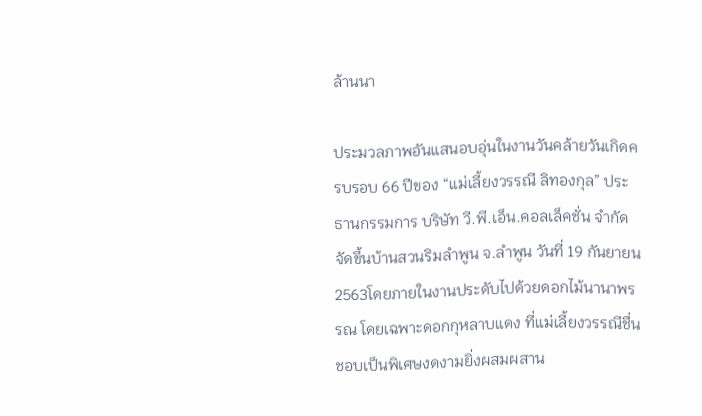ล้านนา

ประมวลภาพอันแสนอบอุ่นในงานวันคล้ายวันเกิดครบรอบ 66 ปีของ “แม่เลี้ยงวรรณี ลิทองกุล” ประธานกรรมการ บริษัท วี.พี.เอ็น.คอลเล็คชั่น จำกัด จัดขึ้นบ้านสวนริมลำพูน จ.ลำพูน วันที่ 19 กันยายน 2563โดยภายในงานประดับไปด้วยดอกไม้นานาพรรณ โดยเฉพาะดอกกุหลาบแดง ที่แม่เลี้ยงวรรณีชื่นชอบเป็นพิเศษงดงามยิ่งผสมผสาน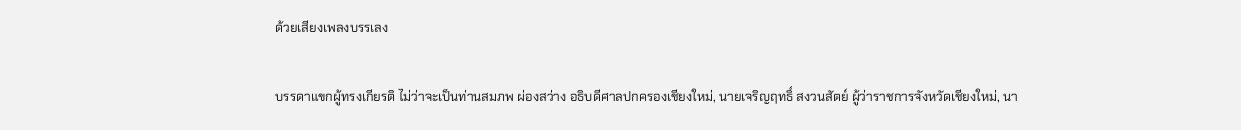ด้วยเสียงเพลงบรรเลง

บรรดาแขกผู้ทรงเกียรติ ไม่ว่าจะเป็นท่านสมภพ ผ่องสว่าง อธิบดีศาลปกครองเชียงใหม่, นายเจริญฤทธิ์ สงวนสัตย์ ผู้ว่าราชการจังหวัดเชียงใหม่, นา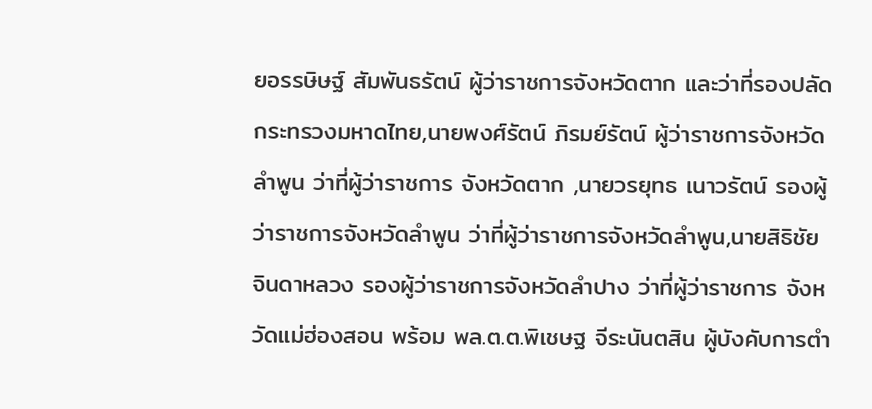ยอรรษิษฐ์ สัมพันธรัตน์ ผู้ว่าราชการจังหวัดตาก และว่าที่รองปลัดกระทรวงมหาดไทย,นายพงศ์รัตน์ ภิรมย์รัตน์ ผู้ว่าราชการจังหวัดลำพูน ว่าที่ผู้ว่าราชการ จังหวัดตาก ,นายวรยุทธ เนาวรัตน์ รองผู้ว่าราชการจังหวัดลำพูน ว่าที่ผู้ว่าราชการจังหวัดลำพูน,นายสิธิชัย จินดาหลวง รองผู้ว่าราชการจังหวัดลำปาง ว่าที่ผู้ว่าราชการ จังหวัดแม่ฮ่องสอน พร้อม พล.ต.ต.พิเชษฐ จีระนันตสิน ผู้บังคับการตำ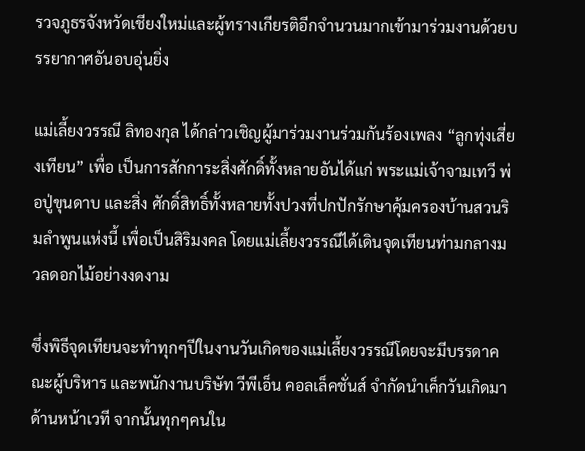รวจภูธรจังหวัดเชียงใหม่และผู้ทรางเกียรติอีกจำนวนมากเข้ามาร่วมงานด้วยบรรยากาศอันอบอุ่นยิ่ง

แม่เลี้ยงวรรณี ลิทองกุล ได้กล่าวเชิญผู้มาร่วมงานร่วมกันร้องเพลง “ลูกทุ่งเสี่ยงเทียน” เพื่อ เป็นการสักการะสิ่งศักดิ์ทั้งหลายอันได้แก่ พระแม่เจ้าจามเทวี พ่อปู่ขุนดาบ และสิ่ง ศักดิ์สิทธิ์ทั้งหลายทั้งปวงที่ปกปักรักษาคุ้มครองบ้านสวนริมลำพูนแห่งนี้ เพื่อเป็นสิริมงคล โดยแม่เลี้ยงวรรณีได้เดินจุดเทียนท่ามกลางมวลดอกไม้อย่างงดงาม

ซึ่งพิธีจุดเทียนจะทำทุกๆปีในงานวันเกิดของแม่เลี้ยงวรรณีโดยจะมีบรรดาคณะผู้บริหาร และพนักงานบริษัท วีพีเอ็น คอลเล็คชั่นส์ จำกัดนำเค็กวันเกิดมาด้านหน้าเวที จากนั้นทุกๆคนใน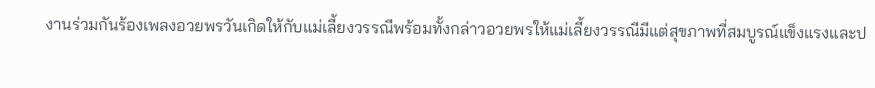งานร่วมกันร้องเพลงอวยพรวันเกิดให้กับแม่เลี้ยงวรรณีพร้อมทั้งกล่าวอวยพรให้แม่เลี้ยงวรรณีมีแต่สุขภาพที่สมบูรณ์แข็งแรงและป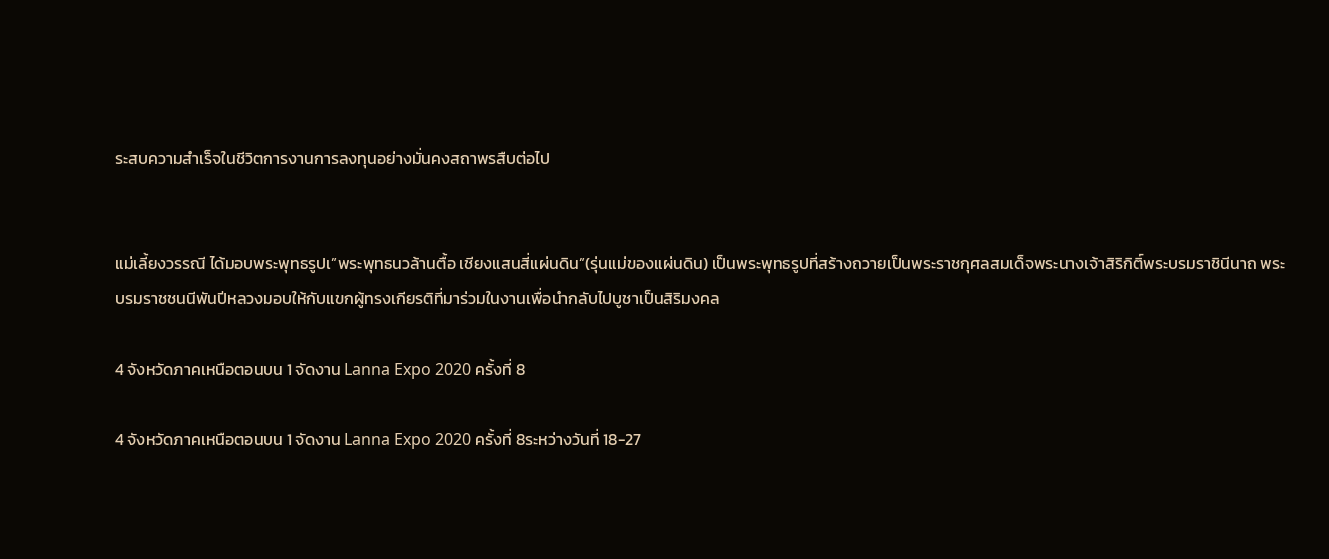ระสบความสำเร็จในชีวิตการงานการลงทุนอย่างมั่นคงสถาพรสืบต่อไป


แม่เลี้ยงวรรณี ได้มอบพระพุทธรูปเ”พระพุทธนวล้านตื้อ เชียงแสนสี่แผ่นดิน”(รุ่นแม่ของแผ่นดิน) เป็นพระพุทธรูปที่สร้างถวายเป็นพระราชกุศลสมเด็จพระนางเจ้าสิริกิติ์พระบรมราชินีนาถ พระบรมราชชนนีพันปีหลวงมอบให้กับแขกผู้ทรงเกียรติที่มาร่วมในงานเพื่อนำกลับไปบูชาเป็นสิริมงคล

4 จังหวัดภาคเหนือตอนบน 1 จัดงาน Lanna Expo 2020 ครั้งที่ 8

4 จังหวัดภาคเหนือตอนบน 1 จัดงาน Lanna Expo 2020 ครั้งที่ 8ระหว่างวันที่ 18-27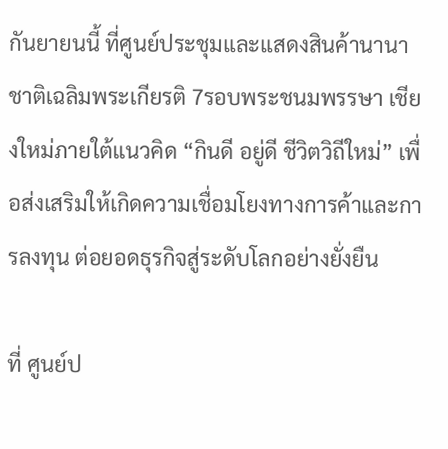กันยายนนี้ ที่ศูนย์ประชุมและแสดงสินค้านานาชาติเฉลิมพระเกียรติ 7รอบพระชนมพรรษา เชียงใหม่ภายใต้แนวคิด “กินดี อยู่ดี ชีวิตวิถีใหม่” เพื่อส่งเสริมให้เกิดความเชื่อมโยงทางการค้าและการลงทุน ต่อยอดธุรกิจสู่ระดับโลกอย่างยั่งยืน

ที่ ศูนย์ป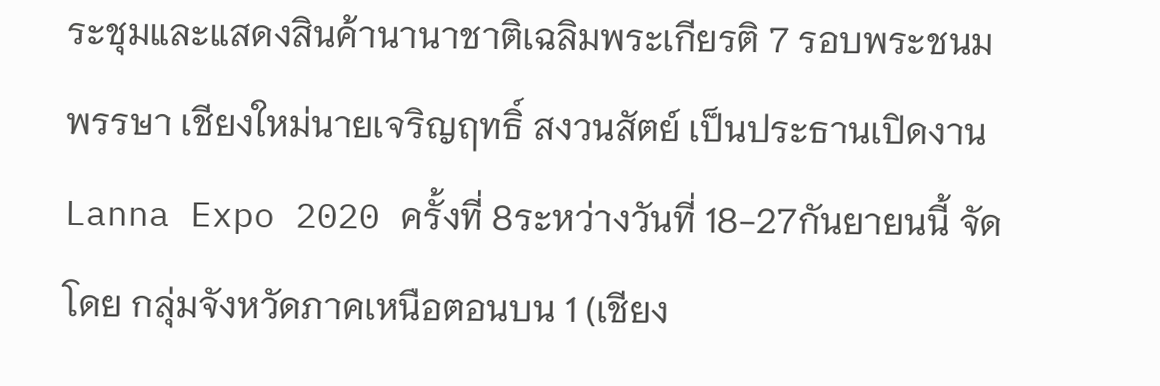ระชุมและแสดงสินค้านานาชาติเฉลิมพระเกียรติ 7 รอบพระชนมพรรษา เชียงใหม่นายเจริญฤทธิ์ สงวนสัตย์ เป็นประธานเปิดงานLanna Expo 2020 ครั้งที่ 8ระหว่างวันที่ 18-27กันยายนนี้ จัดโดย กลุ่มจังหวัดภาคเหนือตอนบน 1 (เชียง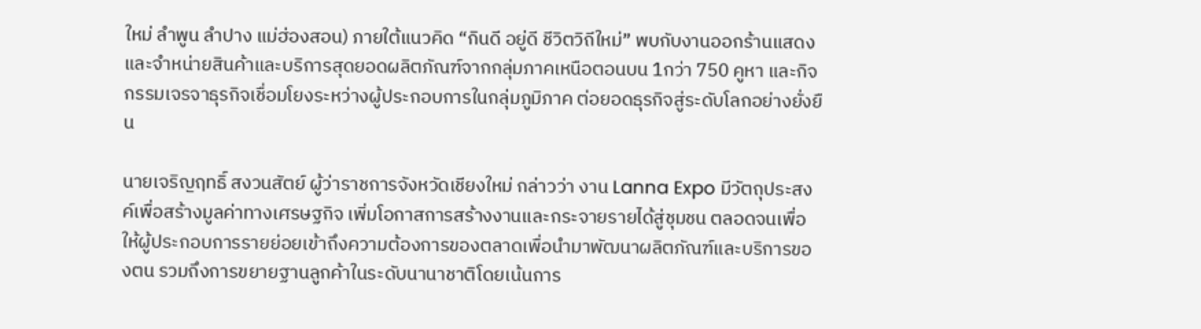ใหม่ ลำพูน ลำปาง แม่ฮ่องสอน) ภายใต้แนวคิด “กินดี อยู่ดี ชีวิตวิถีใหม่” พบกับงานออกร้านแสดงและจำหน่ายสินค้าและบริการสุดยอดผลิตภัณฑ์จากกลุ่มภาคเหนือตอนบน 1กว่า 750 คูหา และกิจกรรมเจรจาธุรกิจเชื่อมโยงระหว่างผู้ประกอบการในกลุ่มภูมิภาค ต่อยอดธุรกิจสู่ระดับโลกอย่างยั่งยืน

นายเจริญฤทธิ์ สงวนสัตย์ ผู้ว่าราชการจังหวัดเชียงใหม่ กล่าวว่า งาน Lanna Expo มีวัตถุประสงค์เพื่อสร้างมูลค่าทางเศรษฐกิจ เพิ่มโอกาสการสร้างงานและกระจายรายได้สู่ชุมชน ตลอดจนเพื่อให้ผู้ประกอบการรายย่อยเข้าถึงความต้องการของตลาดเพื่อนำมาพัฒนาผลิตภัณฑ์และบริการของตน รวมถึงการขยายฐานลูกค้าในระดับนานาชาติโดยเน้นการ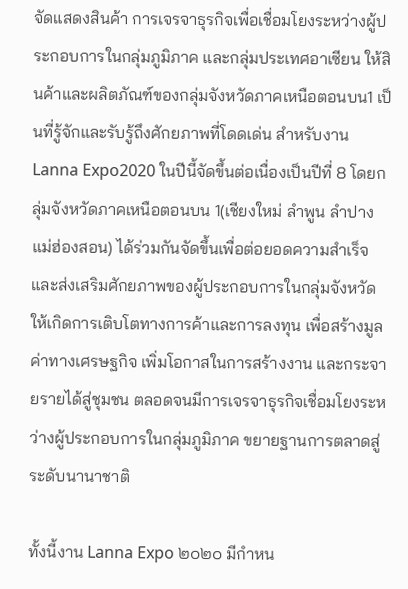จัดแสดงสินค้า การเจรจาธุรกิจเพื่อเชื่อมโยงระหว่างผู้ประกอบการในกลุ่มภูมิภาค และกลุ่มประเทศอาเซียน ให้สินค้าและผลิตภัณฑ์ของกลุ่มจังหวัดภาคเหนือตอนบน1 เป็นที่รู้จักและรับรู้ถึงศักยภาพที่โดดเด่น สำหรับงาน Lanna Expo2020 ในปีนี้จัดขึ้นต่อเนื่องเป็นปีที่ 8 โดยกลุ่มจังหวัดภาคเหนือตอนบน 1(เชียงใหม่ ลำพูน ลำปาง แม่ฮ่องสอน) ได้ร่วมกันจัดขึ้นเพื่อต่อยอดความสำเร็จ และส่งเสริมศักยภาพของผู้ประกอบการในกลุ่มจังหวัดให้เกิดการเติบโตทางการค้าและการลงทุน เพื่อสร้างมูลค่าทางเศรษฐกิจ เพิ่มโอกาสในการสร้างงาน และกระจายรายได้สู่ชุมชน ตลอดจนมีการเจรจาธุรกิจเชื่อมโยงระหว่างผู้ประกอบการในกลุ่มภูมิภาค ขยายฐานการตลาดสู่ระดับนานาชาติ

ทั้งนี้งาน Lanna Expo ๒๐๒๐ มีกำหน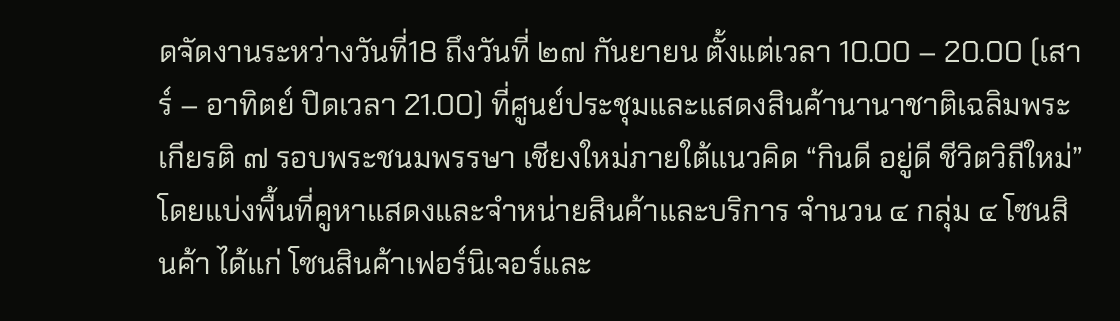ดจัดงานระหว่างวันที่18 ถึงวันที่ ๒๗ กันยายน ตั้งแต่เวลา 10.00 – 20.00 (เสาร์ – อาทิตย์ ปิดเวลา 21.00) ที่ศูนย์ประชุมและแสดงสินค้านานาชาติเฉลิมพระเกียรติ ๗ รอบพระชนมพรรษา เชียงใหม่ภายใต้แนวคิด “กินดี อยู่ดี ชีวิตวิถีใหม่” โดยแบ่งพื้นที่คูหาแสดงและจำหน่ายสินค้าและบริการ จำนวน ๔ กลุ่ม ๔ โซนสินค้า ได้แก่ โซนสินค้าเฟอร์นิเจอร์และ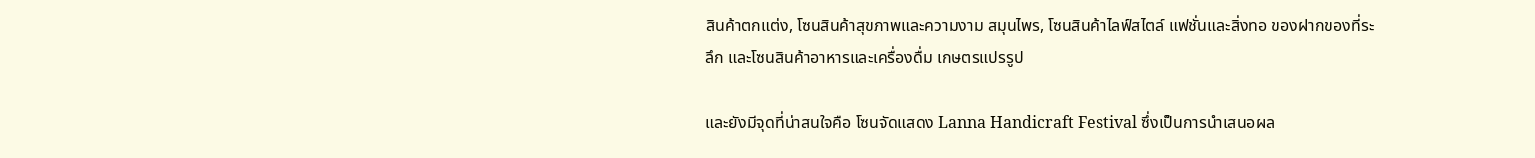สินค้าตกแต่ง, โซนสินค้าสุขภาพและความงาม สมุนไพร, โซนสินค้าไลฟ์สไตล์ แฟชั่นและสิ่งทอ ของฝากของที่ระลึก และโซนสินค้าอาหารและเครื่องดื่ม เกษตรแปรรูป

และยังมีจุดที่น่าสนใจคือ โซนจัดแสดง Lanna Handicraft Festival ซึ่งเป็นการนำเสนอผล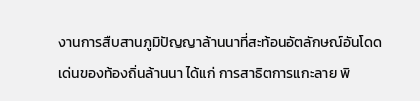งานการสืบสานภูมิปัญญาล้านนาที่สะท้อนอัตลักษณ์อันโดดเด่นของท้องถิ่นล้านนา ได้แก่ การสาธิตการแกะลาย พิ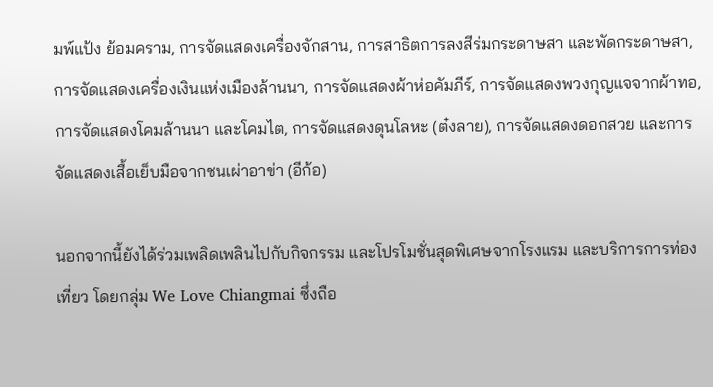มพ์แป้ง ย้อมคราม, การจัดแสดงเครื่องจักสาน, การสาธิตการลงสีร่มกระดาษสา และพัดกระดาษสา, การจัดแสดงเครื่องเงินแห่งเมืองล้านนา, การจัดแสดงผ้าห่อคัมภีร์, การจัดแสดงพวงกุญแจจากผ้าทอ, การจัดแสดงโคมล้านนา และโคมไต, การจัดแสดงดุนโลหะ (ต๋งลาย), การจัดแสดงดอกสวย และการจัดแสดงเสื้อเย็บมือจากชนเผ่าอาข่า (อีก้อ)

นอกจากนี้ยังได้ร่วมเพลิดเพลินไปกับกิจกรรม และโปรโมชั่นสุดพิเศษจากโรงแรม และบริการการท่องเที่ยว โดยกลุ่ม We Love Chiangmai ซึ่งถือ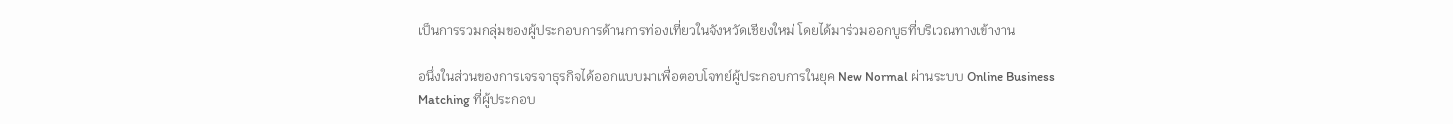เป็นการรวมกลุ่มของผู้ประกอบการด้านการท่องเที่ยวในจังหวัดเชียงใหม่ โดยได้มาร่วมออกบูธที่บริเวณทางเข้างาน

อนึ่งในส่วนของการเจรจาธุรกิจได้ออกแบบมาเพื่อตอบโจทย์ผู้ประกอบการในยุค New Normal ผ่านระบบ Online Business Matching ที่ผู้ประกอบ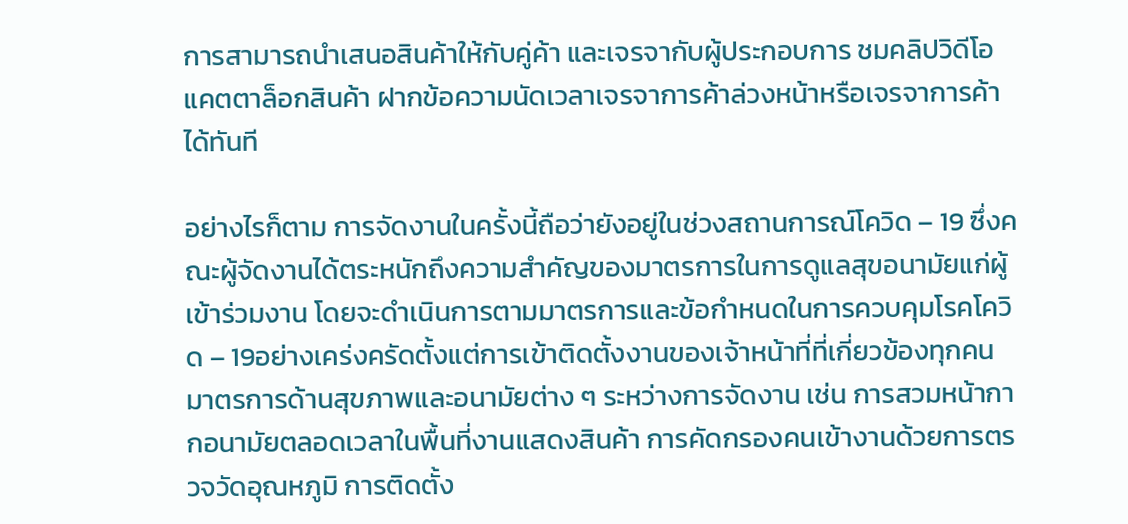การสามารถนำเสนอสินค้าให้กับคู่ค้า และเจรจากับผู้ประกอบการ ชมคลิปวิดีโอ แคตตาล็อกสินค้า ฝากข้อความนัดเวลาเจรจาการค้าล่วงหน้าหรือเจรจาการค้าได้ทันที

อย่างไรก็ตาม การจัดงานในครั้งนี้ถือว่ายังอยู่ในช่วงสถานการณ์โควิด – 19 ซึ่งคณะผู้จัดงานได้ตระหนักถึงความสำคัญของมาตรการในการดูแลสุขอนามัยแก่ผู้เข้าร่วมงาน โดยจะดำเนินการตามมาตรการและข้อกำหนดในการควบคุมโรคโควิด – 19อย่างเคร่งครัดตั้งแต่การเข้าติดตั้งงานของเจ้าหน้าที่ที่เกี่ยวข้องทุกคน มาตรการด้านสุขภาพและอนามัยต่าง ๆ ระหว่างการจัดงาน เช่น การสวมหน้ากากอนามัยตลอดเวลาในพื้นที่งานแสดงสินค้า การคัดกรองคนเข้างานด้วยการตรวจวัดอุณหภูมิ การติดตั้ง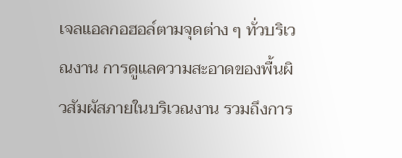เจลแอลกอฮอล์ตามจุดต่าง ๆ ทั่วบริเวณงาน การดูแลความสะอาดของพื้นผิวสัมผัสภายในบริเวณงาน รวมถึงการ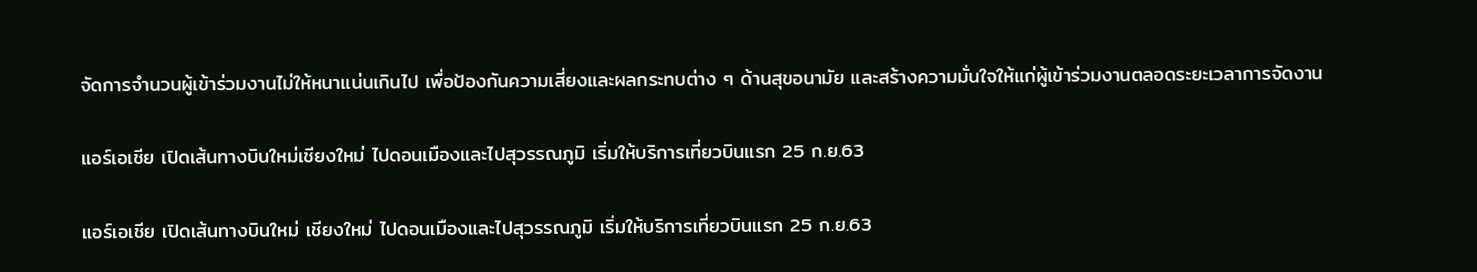จัดการจำนวนผู้เข้าร่วมงานไม่ให้หนาแน่นเกินไป เพื่อป้องกันความเสี่ยงและผลกระทบต่าง ๆ ด้านสุขอนามัย และสร้างความมั่นใจให้แก่ผู้เข้าร่วมงานตลอดระยะเวลาการจัดงาน

แอร์เอเชีย เปิดเส้นทางบินใหม่เชียงใหม่ ไปดอนเมืองและไปสุวรรณภูมิ เริ่มให้บริการเที่ยวบินแรก 25 ก.ย.63

แอร์เอเชีย เปิดเส้นทางบินใหม่ เชียงใหม่ ไปดอนเมืองและไปสุวรรณภูมิ เริ่มให้บริการเที่ยวบินแรก 25 ก.ย.63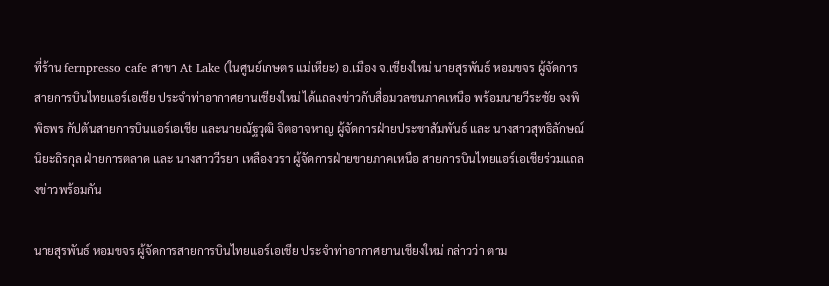ที่ร้าน fernpresso cafe สาขา At Lake (ในศูนย์เกษตร แม่เหียะ) อ.เมือง จ.เชียงใหม่ นายสุรพันธ์ หอมขจร ผู้จัดการสายการบินไทยแอร์เอเชีย ประจำท่าอากาศยานเชียงใหม่ ได้แถลงข่าวกับสื่อมวลชนภาคเหนือ พร้อมนายวีระชัย จงพิพิธพร กัปตันสายการบินแอร์เอเชีย และนายณัฐวุฒิ จิตอาจหาญ ผู้จัดการฝ่ายประชาสัมพันธ์ และ นางสาวสุทธิลักษณ์ นิยะถิรกุล ฝ่ายการตลาด และ นางสาววีรยา เหลืองวรา ผู้จัดการฝ่ายขายภาคเหนือ สายการบินไทยแอร์เอเชียร่วมแถลงข่าวพร้อมกัน

นายสุรพันธ์ หอมขจร ผู้จัดการสายการบินไทยแอร์เอเชีย ประจำท่าอากาศยานเชียงใหม่ กล่าวว่า ตาม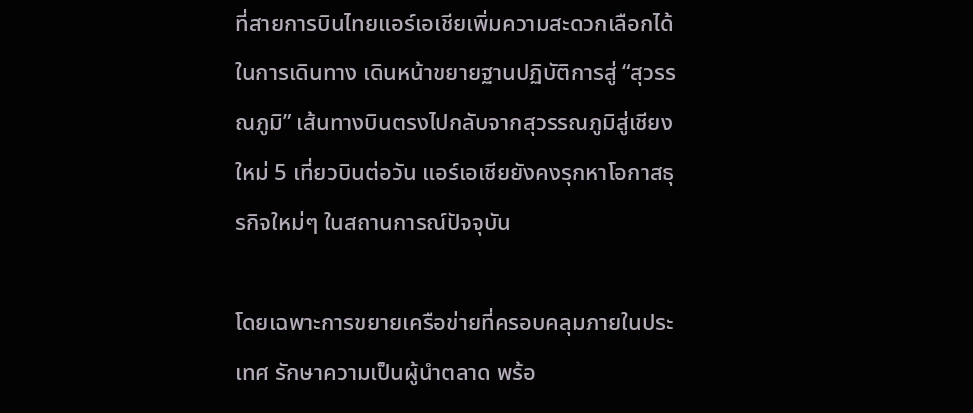ที่สายการบินไทยแอร์เอเชียเพิ่มความสะดวกเลือกได้ในการเดินทาง เดินหน้าขยายฐานปฏิบัติการสู่ “สุวรรณภูมิ” เส้นทางบินตรงไปกลับจากสุวรรณภูมิสู่เชียงใหม่ 5 เที่ยวบินต่อวัน แอร์เอเชียยังคงรุกหาโอกาสธุรกิจใหม่ๆ ในสถานการณ์ปัจจุบัน

โดยเฉพาะการขยายเครือข่ายที่ครอบคลุมภายในประเทศ รักษาความเป็นผู้นำตลาด พร้อ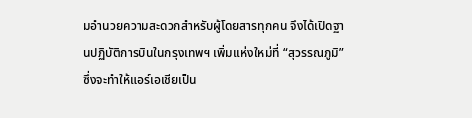มอำนวยความสะดวกสำหรับผู้โดยสารทุกคน จึงได้เปิดฐานปฏิบัติการบินในกรุงเทพฯ เพิ่มเเห่งใหม่ที่ “สุวรรณภูมิ” ซึ่งจะทำให้แอร์เอเชียเป็น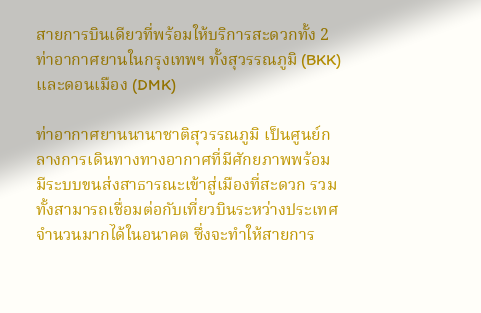สายการบินเดียวที่พร้อมให้บริการสะดวกทั้ง 2 ท่าอากาศยานในกรุงเทพฯ ทั้งสุวรรณภูมิ (BKK) เเละดอนเมือง (DMK)

ท่าอากาศยานนานาชาติสุวรรณภูมิ เป็นศูนย์กลางการเดินทางทางอากาศที่มีศักยภาพพร้อม มีระบบขนส่งสาธารณะเข้าสู่เมืองที่สะดวก รวมทั้งสามารถเชื่อมต่อกับเที่ยวบินระหว่างประเทศจำนวนมากได้ในอนาคต ซึ่งจะทำให้สายการ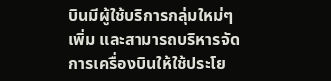บินมีผู้ใช้บริการกลุ่มใหม่ๆ เพิ่ม และสามารถบริหารจัดการเครื่องบินให้ใช้ประโย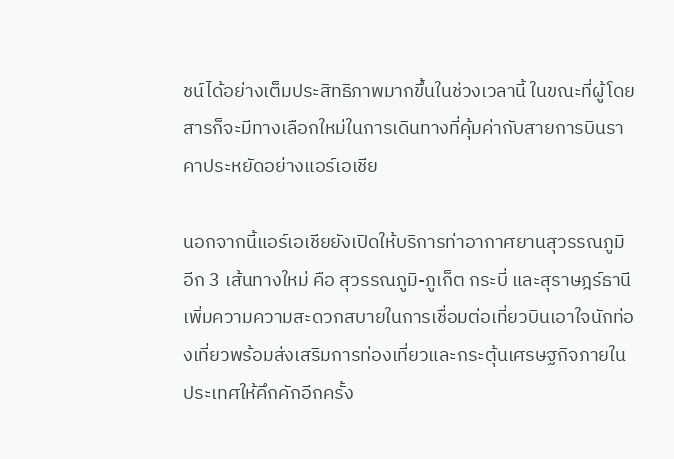ชน์ได้อย่างเต็มประสิทธิภาพมากขึ้นในช่วงเวลานี้ ในขณะที่ผู้โดยสารก็จะมีทางเลือกใหม่ในการเดินทางที่คุ้มค่ากับสายการบินราคาประหยัดอย่างแอร์เอเชีย

นอกจากนี้แอร์เอเชียยังเปิดให้บริการท่าอากาศยานสุวรรณภูมิอีก 3 เส้นทางใหม่ คือ สุวรรณภูมิ-ภูเก็ต กระบี่ และสุราษฎร์ธานี เพิ่มความความสะดวกสบายในการเชื่อมต่อเที่ยวบินเอาใจนักท่องเที่ยวพร้อมส่งเสริมการท่องเที่ยวและกระตุ้นเศรษฐกิจภายในประเทศให้คึกคักอีกครั้ง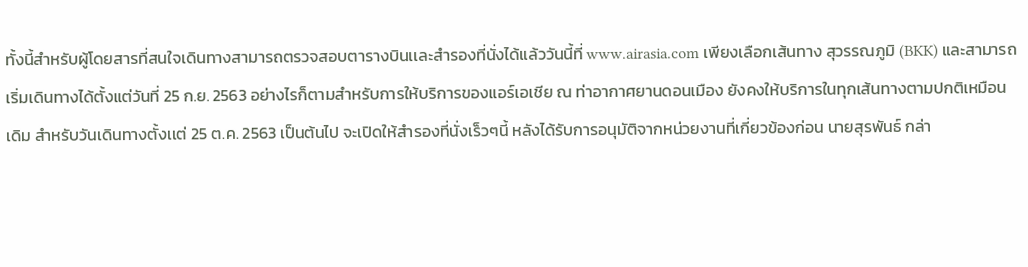ทั้งนี้สำหรับผู้โดยสารที่สนใจเดินทางสามารถตรวจสอบตารางบินเเละสำรองที่นั่งได้แล้ววันนี้ที่ www.airasia.com เพียงเลือกเส้นทาง สุวรรณภูมิ (BKK) และสามารถเริ่มเดินทางได้ตั้งแต่วันที่ 25 ก.ย. 2563 อย่างไรก็ตามสำหรับการให้บริการของแอร์เอเชีย ณ ท่าอากาศยานดอนเมือง ยังคงให้บริการในทุกเส้นทางตามปกติเหมือนเดิม สำหรับวันเดินทางตั้งเเต่ 25 ต.ค. 2563 เป็นต้นไป จะเปิดให้สำรองที่นั่งเร็วๆนี้ หลังได้รับการอนุมัติจากหน่วยงานที่เกี่ยวข้องก่อน นายสุรพันธ์ กล่า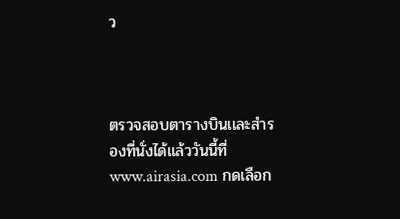ว



ตรวจสอบตารางบินเเละสำรองที่นั่งได้แล้ววันนี้ที่ www.airasia.com กดเลือก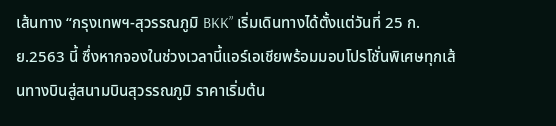เส้นทาง “กรุงเทพฯ-สุวรรณภูมิ BKK” เริ่มเดินทางได้ตั้งแต่วันที่ 25 ก.ย.2563 นี้ ซึ่งหากจองในช่วงเวลานี้แอร์เอเชียพร้อมมอบโปรโชั่นพิเศษทุกเส้นทางบินสู่สนามบินสุวรรณภูมิ ราคาเริ่มต้น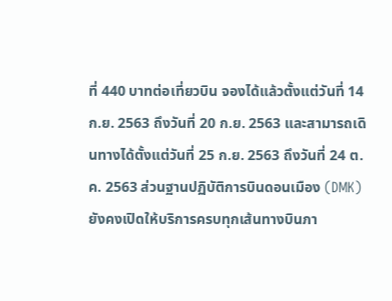ที่ 440 บาทต่อเที่ยวบิน จองได้แล้วตั้งแต่วันที่ 14 ก.ย. 2563 ถึงวันที่ 20 ก.ย. 2563 และสามารถเดินทางได้ตั้งแต่วันที่ 25 ก.ย. 2563 ถึงวันที่ 24 ต.ค. 2563 ส่วนฐานปฏิบัติการบินดอนเมือง (DMK) ยังคงเปิดให้บริการครบทุกเส้นทางบินภา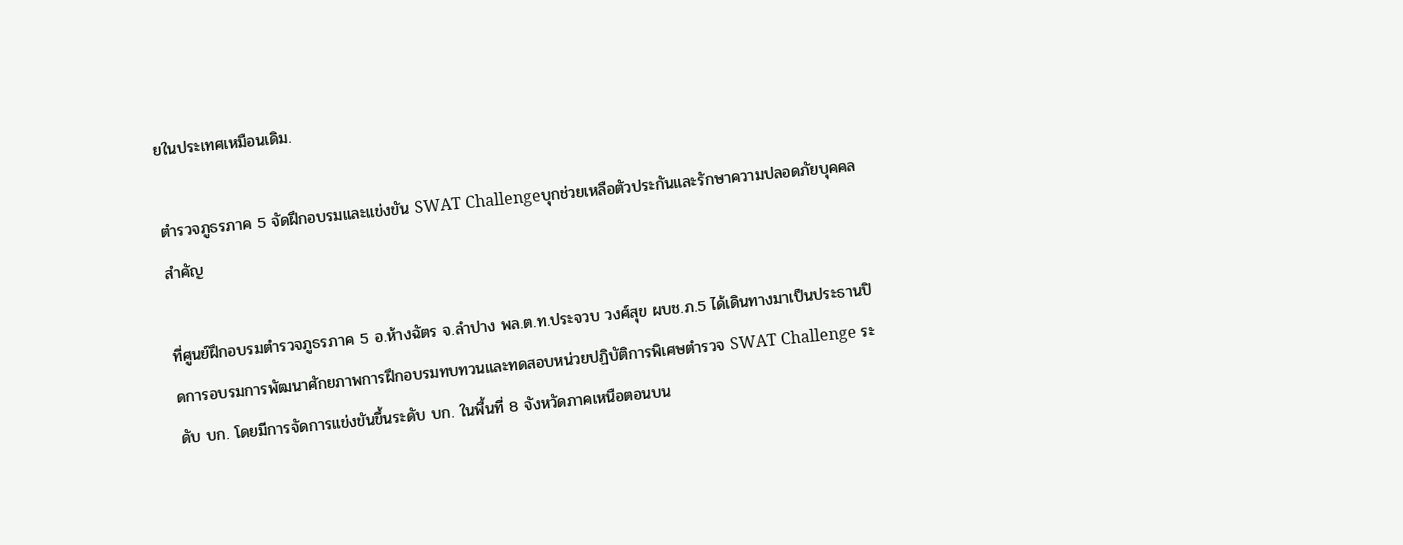ยในประเทศเหมือนเดิม.

ตำรวจภูธรภาค 5 จัดฝึกอบรมและแข่งขัน SWAT Challengeบุกช่วยเหลือตัวประกันและรักษาความปลอดภัยบุคคลสำคัญ

ที่ศูนย์ฝึกอบรมตำรวจภูธรภาค 5 อ.ห้างฉัตร จ.ลำปาง พล.ต.ท.ประจวบ วงศ์สุข ผบช.ภ.5 ได้เดินทางมาเป็นประธานปิดการอบรมการพัฒนาศักยภาพการฝึกอบรมทบทวนและทดสอบหน่วยปฏิบัติการพิเศษตำรวจ SWAT Challenge ระดับ บก. โดยมีการจัดการแข่งขันขึ้นระดับ บก. ในพื้นที่ 8 จังหวัดภาคเหนือตอนบน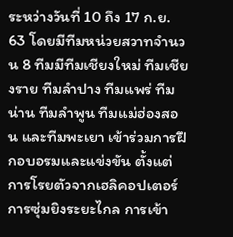ระหว่างวันที่ 10 ถึง 17 ก.ย. 63 โดยมีทีมหน่วยสวาทจำนวน 8 ทีมมีทีมเชียงใหม่ ทีมเชียงราย ทีมลำปาง ทีมแพร่ ทีมน่าน ทีมลำพูน ทีมแม่ฮ่องสอน และทีมพะเยา เข้าร่วมการฝึกอบอรมและแข่งขัน ตั้งแต่การโรยตัวจากเฮลิคอปเตอร์ การซุ่มยิงระยะไกล การเข้า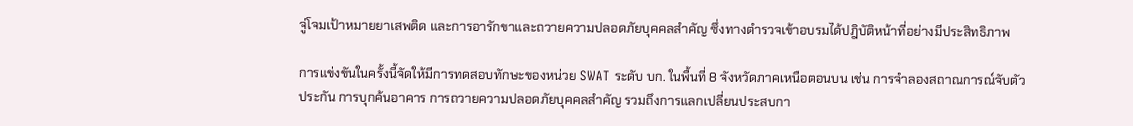จู่โจมเป้าหมายยาเสพติด และการอารักขาและถวายความปลอดภัยบุคคลสำคัญ ซึ่งทางตำรวจเข้าอบรมได้ปฎิบัติหน้าที่อย่างมีประสิทธิภาพ

การแข่งขันในครั้งนี้จัดให้มีการทดสอบทักษะของหน่วย SWAT ระดับ บก. ในพื้นที่ 8 จังหวัดภาคเหนือตอนบน เช่น การจำลองสถาณการณ์จับตัวประกัน การบุกค้นอาคาร การถวายความปลอดภัยบุคคลสำคัญ รวมถึงการแลกเปลี่ยนประสบกา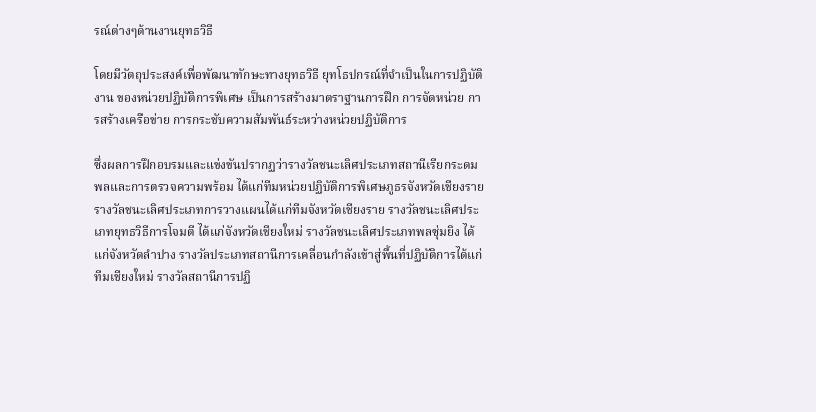รณ์ต่างๆด้านงานยุทธวิธี

โดยมีวัตถุประสงค์เพื่อพัฒนาทักษะทางยุทธวิธี ยุทโธปกรณ์ที่จำเป็นในการปฏิบัติงาน ของหน่วยปฏิบัติการพิเศษ เป็นการสร้างมาตราฐานการฝึก การจัดหน่วย การสร้างเครือข่าย การกระชับความสัมพันธ์ระหว่างหน่วยปฏิบัติการ

ซึ่งผลการฝึกอบรมและแข่งขันปรากฏว่ารางวัลชนะเลิศประเภทสถานีเรียกระดมพลและการตรวจความพร้อม ได้แก่ทีมหน่วยปฏิบัติการพิเศษภูธรจังหวัดเชียงราย รางวัลชนะเลิศประเภทการวางแผนได้แก่ทีมจังหวัดเชียงราย รางวัลชนะเลิศประเภทยุทธวิธีการโจมตี ได้แก่จังหวัดเชียงใหม่ รางวัลชนะเลิศประเภทพลซุ่มยิง ได้แก่จังหวัดลำปาง รางวัลประเภทสถานีการเคลื่อนกำลังเข้าสู่พื้นที่ปฏิบัติการได้แก่ทีมเชียงใหม่ รางวัลสถานีการปฏิ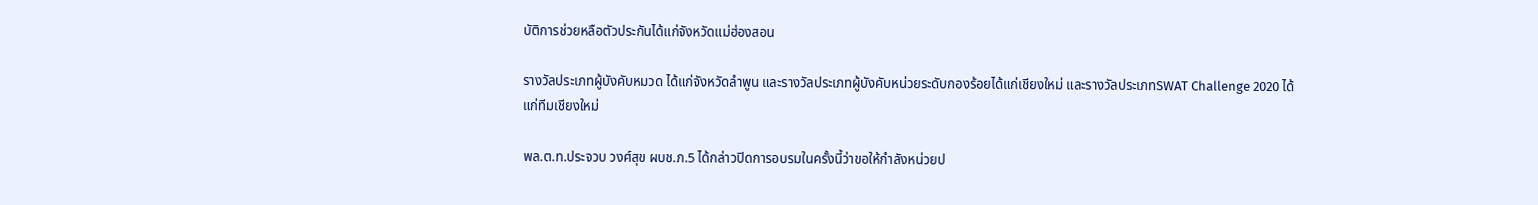บัติการช่วยหลือตัวประกันได้แก่จังหวัดแม่ฮ่องสอน

รางวัลประเภทผู้บังคับหมวด ได้แก่จังหวัดลำพูน และรางวัลประเภทผู้บังคับหน่วยระดับกองร้อยได้แก่เชียงใหม่ และรางวัลประเภทSWAT Challenge 2020 ได้แก่ทีมเชียงใหม่

พล.ต.ท.ประจวบ วงศ์สุข ผบช.ภ.5 ได้กล่าวปิดการอบรมในครั้งนี้ว่าขอให้กำลังหน่วยป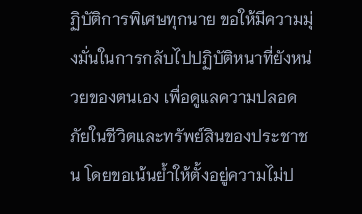ฏิบัติการพิเศษทุกนาย ขอให้มีความมุ่งมั่นในการกลับไปปฏิบัติหนาที่ยังหน่วยของตนเอง เพื่อดูแลความปลอดภัยในชีวิตและทรัพย์สินของประชาชน โดยขอเน้นย้ำให้ตั้งอยู่ความไม่ป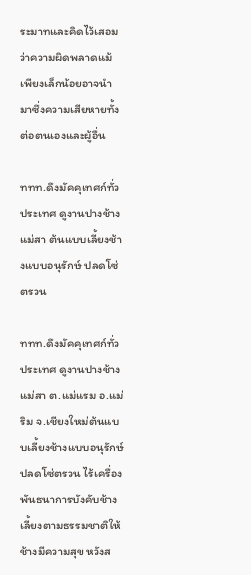ระมาทและคิดไว้เสอมว่าความผิดพลาดแม้เพียงเล็กน้อยอาจนำมาซึ่งความเสียหายทั้งต่อตนเองและผู้อื่น

ททท.ดึงมัคคุเทศก์ทั่วประเทศ ดูงานปางช้างแม่สา ต้นแบบเลี้ยงช้างแบบอนุรักษ์ ปลดโซ่ตรวน

ททท.ดึงมัคคุเทศก์ทั่วประเทศ ดูงานปางช้างแม่สา ต.แม่แรม อ.แม่ริม จ.เชียงใหม่ต้นแบบเลี้ยงช้างแบบอนุรักษ์ ปลดโซ่ตรวน ไร้เครื่องพันธนาการบังคับช้างเลี้ยงตามธรรมชาติให้ช้างมีความสุข หวังส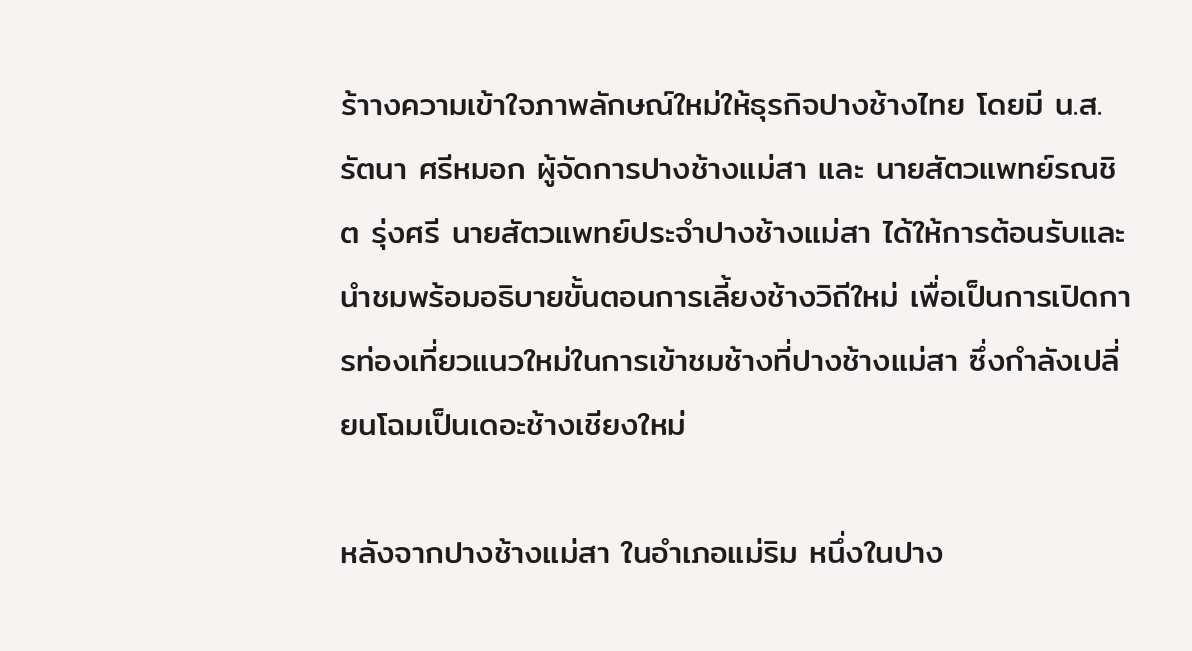ร้าางความเข้าใจภาพลักษณ์ใหม่ให้ธุรกิจปางช้างไทย โดยมี น.ส.รัตนา ศรีหมอก ผู้จัดการปางช้างแม่สา และ นายสัตวแพทย์รณชิต รุ่งศรี นายสัตวแพทย์ประจำปางช้างแม่สา ได้ให้การต้อนรับและนำชมพร้อมอธิบายขั้นตอนการเลี้ยงช้างวิถีใหม่ เพื่อเป็นการเปิดการท่องเที่ยวแนวใหม่ในการเข้าชมช้างที่ปางช้างแม่สา ซึ่งกำลังเปลี่ยนโฉมเป็นเดอะช้างเชียงใหม่

หลังจากปางช้างแม่สา ในอำเภอแม่ริม หนึ่งในปาง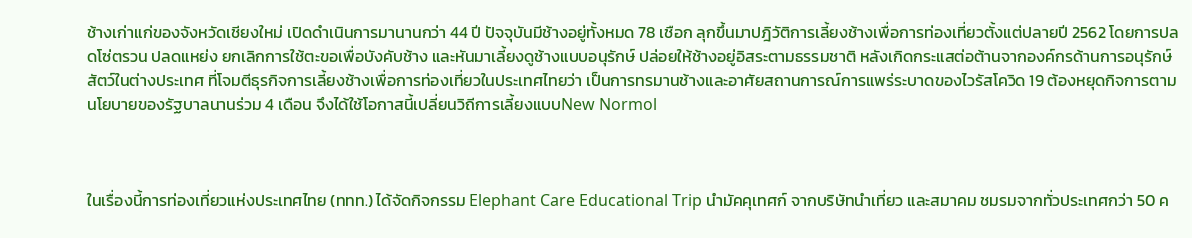ช้างเก่าแก่ของจังหวัดเชียงใหม่ เปิดดำเนินการมานานกว่า 44 ปี ปัจจุบันมีช้างอยู่ทั้งหมด 78 เชือก ลุกขึ้นมาปฎิวัติการเลี้ยงช้างเพื่อการท่องเที่ยวตั้งแต่ปลายปี 2562 โดยการปลดโซ่ตรวน ปลดแหย่ง ยกเลิกการใช้ตะขอเพื่อบังคับช้าง และหันมาเลี้ยงดูช้างแบบอนุรักษ์ ปล่อยให้ช้างอยู่อิสระตามธรรมชาติ หลังเกิดกระแสต่อต้านจากองค์กรด้านการอนุรักษ์สัตว์ในต่างประเทศ ที่โจมตีธุรกิจการเลี้ยงช้างเพื่อการท่องเที่ยวในประเทศไทยว่า เป็นการทรมานช้างและอาศัยสถานการณ์การแพร่ระบาดของไวรัสโควิด 19 ต้องหยุดกิจการตามนโยบายของรัฐบาลนานร่วม 4 เดือน จึงได้ใช้โอกาสนี้เปลี่ยนวิถีการเลี้ยงแบบNew Normol



ในเรื่องนี้การท่องเที่ยวแห่งประเทศไทย (ททท.) ได้จัดกิจกรรม Elephant Care Educational Trip นำมัคคุเทศก์ จากบริษัทนำเที่ยว และสมาคม ชมรมจากทั่วประเทศกว่า 50 ค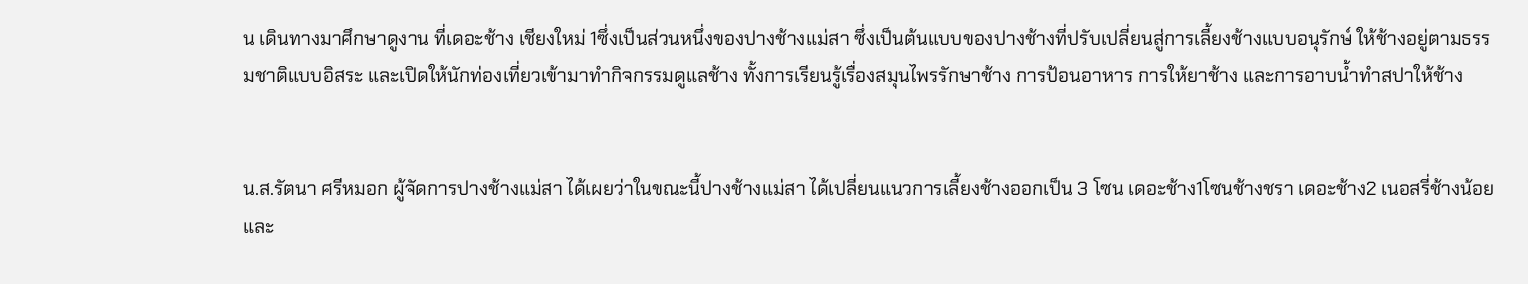น เดินทางมาศึกษาดูงาน ที่เดอะช้าง เชียงใหม่ 1ซึ่งเป็นส่วนหนึ่งของปางช้างแม่สา ซึ่งเป็นต้นแบบของปางช้างที่ปรับเปลี่ยนสู่การเลี้ยงช้างแบบอนุรักษ์ ให้ช้างอยู่ตามธรรมชาติแบบอิสระ และเปิดให้นักท่องเที่ยวเข้ามาทำกิจกรรมดูแลช้าง ทั้งการเรียนรู้เรื่องสมุนไพรรักษาช้าง การป้อนอาหาร การให้ยาช้าง และการอาบน้ำทำสปาให้ช้าง


น.ส.รัตนา ศรีหมอก ผู้จัดการปางช้างแม่สา ได้เผยว่าในขณะนี้ปางช้างแม่สา ได้เปลี่ยนแนวการเลี้ยงช้างออกเป็น 3 โซน เดอะช้าง1โซนช้างชรา เดอะช้าง2 เนอสรี่ช้างน้อยและ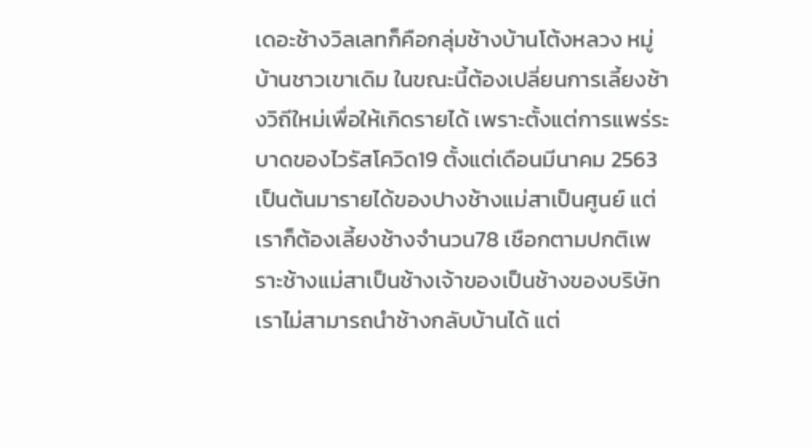เดอะช้างวิลเลทก็คือกลุ่มช้างบ้านโต้งหลวง หมู่บ้านชาวเขาเดิม ในขณะนี้ต้องเปลี่ยนการเลี้ยงช้างวิถีใหม่เพื่อให้เกิดรายได้ เพราะตั้งแต่การแพร่ระบาดของไวรัสโควิด19 ตั้งแต่เดือนมีนาคม 2563เป็นต้นมารายได้ของปางช้างแม่สาเป็นศูนย์ แต่เราก็ต้องเลี้ยงช้างจำนวน78 เชือกตามปกติเพราะช้างแม่สาเป็นช้างเจ้าของเป็นช้างของบริษัท เราไม่สามารถนำช้างกลับบ้านได้ แต่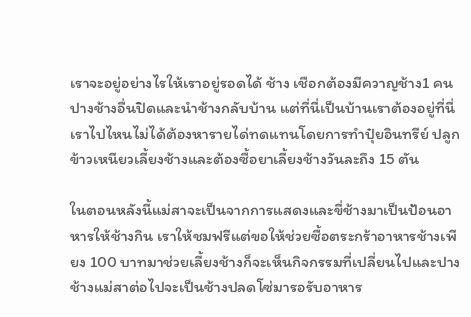เราจะอยู่อย่างไรให้เราอยู่รอดได้ ช้าง เชือกต้องมีควาญช้าง1 คนปางช้างอื่นปิดและนำช้างกลับบ้าน แต่ที่นี่เป็นบ้านเราต้องอยู่ที่นี่ เราไปไหนไม่ได้ต้องหารายได่ทดแทนโดยการทำปุ๋ยอินทรีย์ ปลูกข้าวเหนียวเลี้ยงช้างและต้องซื้อยาเลี้ยงช้างวันละถึง 15 ตัน

ในตอนหลังนี้แม่สาจะเป็นจากการแสดงและขี่ช้างมาเป็นป้อนอาหารให้ช้างกิน เราให้ชมฟรีแต่ขอให้ช่วยซื้อตระกร้าอาหารช้างเพียง 100 บาทมาช่วยเลี้ยงช้างก็จะเห็นกิจกรรมที่เปลี่ยนไปและปางช้างแม่สาต่อไปจะเป็นช้างปลดโซ่มารอรับอาหาร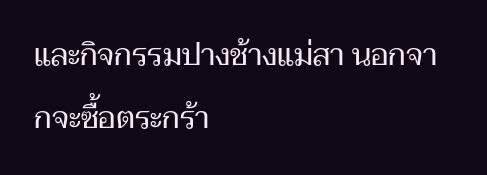และกิจกรรมปางช้างแม่สา นอกจากจะซื้อตระกร้า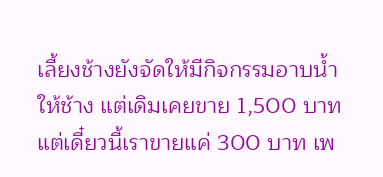เลี้ยงช้างยังจัดให้มีกิจกรรมอาบน้ำให้ช้าง แต่เดิมเคยขาย 1,500 บาท แต่เดี๋ยวนี้เราขายแค่ 300 บาท เพ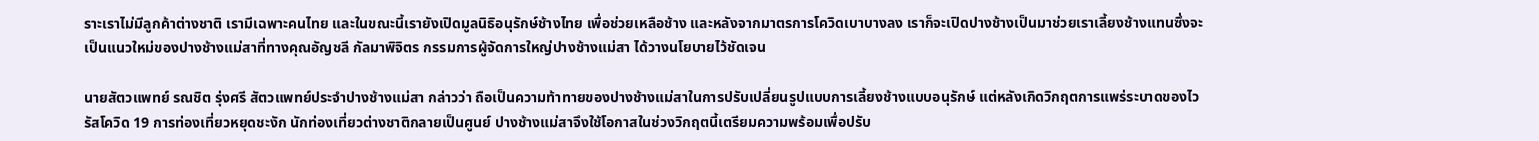ราะเราไม่มีลูกค้าต่างชาติ เรามีเฉพาะคนไทย และในขณะนี้เรายังเปิดมูลนิธิอนุรักษ์ช้างไทย เพื่อช่วยเหลือช้าง และหลังจากมาตรการโควิดเบาบางลง เราก็จะเปิดปางช้างเป็นมาช่วยเราเลี้ยงช้างแทนซึ่งจะเป็นแนวใหม่ของปางช้างแม่สาที่ทางคุณอัญชลี กัลมาพิจิตร กรรมการผู้จัดการใหญ่ปางช้างแม่สา ได้วางนโยบายไว้ชัดเจน

นายสัตวแพทย์ รณชิต รุ่งศรี สัตวแพทย์ประจำปางช้างแม่สา กล่าวว่า ถือเป็นความท้าทายของปางช้างแม่สาในการปรับเปลี่ยนรูปแบบการเลี้ยงช้างแบบอนุรักษ์ แต่หลังเกิดวิกฤตการแพร่ระบาดของไวรัสโควิด 19 การท่องเที่ยวหยุดชะงัก นักท่องเที่ยวต่างชาติกลายเป็นศูนย์ ปางช้างแม่สาจึงใช้โอกาสในช่วงวิกฤตนี้เตรียมความพร้อมเพื่อปรับ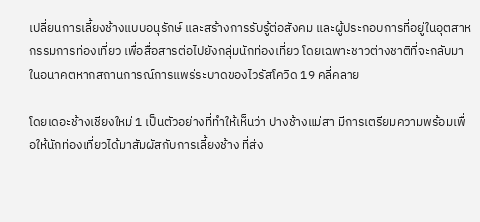เปลี่ยนการเลี้ยงช้างแบบอนุรักษ์ และสร้างการรับรู้ต่อสังคม และผู้ประกอบการที่อยู่ในอุตสาหกรรมการท่องเที่ยว เพื่อสื่อสารต่อไปยังกลุ่มนักท่องเที่ยว โดยเฉพาะชาวต่างชาติที่จะกลับมาในอนาคตหากสถานการณ์การแพร่ระบาดของไวรัสโควิด 19 คลี่คลาย

โดยเดอะช้างเชียงใหม่ 1 เป็นตัวอย่างที่ทำให้เห็นว่า ปางช้างแม่สา มีการเตรียมความพร้อมเพื่อให้นักท่องเที่ยวได้มาสัมผัสกับการเลี้ยงช้าง ที่ส่ง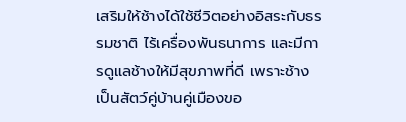เสริมให้ช้างได้ใช้ชีวิตอย่างอิสระกับธรรมชาติ ไร้เครื่องพันธนาการ และมีการดูแลช้างให้มีสุขภาพที่ดี เพราะช้างเป็นสัตว์คู่บ้านคู่เมืองขอ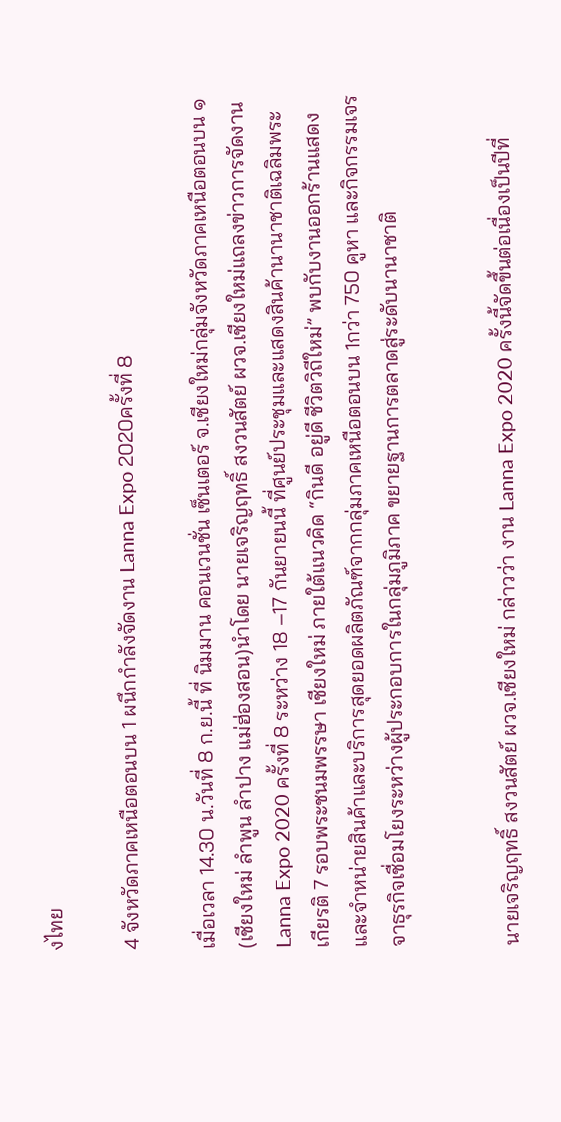งไทย

4 จังหวัดภาคเหนือตอนบน 1 ผนึกกำลังจัดงาน Lanna Expo 2020ครั้งที่ 8

เมื่อเวลา 14.30 น.วันที่ 8 ก.ย.นี้ ที่ นิมมาน คอนเวนชั่น เซ็นเตอร์ จ.เชียงใหม่กลุ่มจังหวัดภาคเหนือตอนบน ๑ (เชียงใหม่ ลำพูน ลำปาง แม่ฮ่องสอน)นำโดย นายเจริญฤทธิ์ สงวนสัตย์ ผวจ.เชียงใหม่แถลงข่าวการจัดงาน Lanna Expo 2020 ครั้งที่ 8 ระหว่าง 18 –17 กันยายนนี้ ที่ศูนย์ประชุมและแสดงสินค้านานาชาติเฉลิมพระเกียรติ 7 รอบพระชนมพรรษา เชียงใหม่ ภายใต้แนวคิด “กินดี อยู่ดี ชีวิตวิถีใหม่” พบกับงานออกร้านแสดงและจำหน่ายสินค้าและบริการสุดยอดผลิตภัณฑ์จากกลุ่มภาคเหนือตอนบน 1กว่า 750 คูหา และกิจกรรมเจรจาธุรกิจเชื่อมโยงระหว่างผู้ประกอบการในกลุ่มภูมิภาค ขยายฐานการตลาดสู่ระดับนานาชาติ


นายเจริญฤทธิ์ สงวนสัตย์ ผวจ.เชียงใหม่ กล่าวว่า งาน Lanna Expo 2020 ครั้งนี้จัดขึ้นต่อเนื่องเป็นปีที่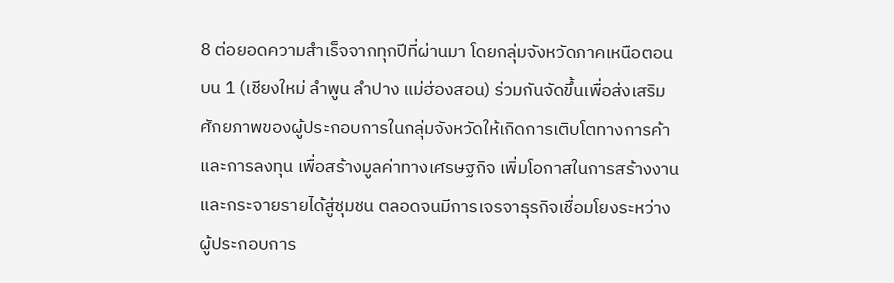8 ต่อยอดความสำเร็จจากทุกปีที่ผ่านมา โดยกลุ่มจังหวัดภาคเหนือตอนบน 1 (เชียงใหม่ ลำพูน ลำปาง แม่ฮ่องสอน) ร่วมกันจัดขึ้นเพื่อส่งเสริมศักยภาพของผู้ประกอบการในกลุ่มจังหวัดให้เกิดการเติบโตทางการค้าและการลงทุน เพื่อสร้างมูลค่าทางเศรษฐกิจ เพิ่มโอกาสในการสร้างงาน และกระจายรายได้สู่ชุมชน ตลอดจนมีการเจรจาธุรกิจเชื่อมโยงระหว่างผู้ประกอบการ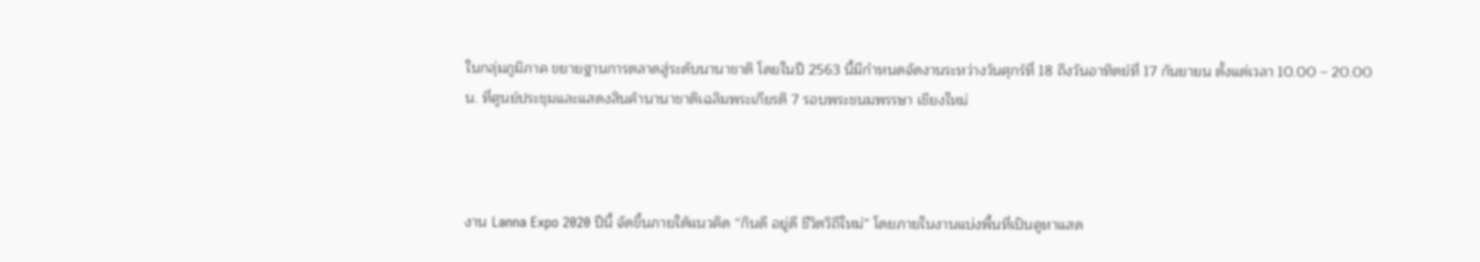ในกลุ่มภูมิภาค ขยายฐานการตลาดสู่ระดับนานาชาติ โดยในปี 2563 นี้มีกำหนดจัดงานระหว่างวันศุกร์ที่ 18 ถึงวันอาทิตย์ที่ 17 กันยายน ตั้งแต่เวลา 10.00 – 20.00 น. ที่ศูนย์ประชุมและแสดงสินค้านานาชาติเฉลิมพระเกียรติ 7 รอบพระชนมพรรษา เชียงใหม่



งาน Lanna Expo 2020 ปีนี้ จัดขึ้นภายใต้แนวคิด “กินดี อยู่ดี ชีวิตวิถีใหม่” โดยภายในงานแบ่งพื้นที่เป็นคูหาแสด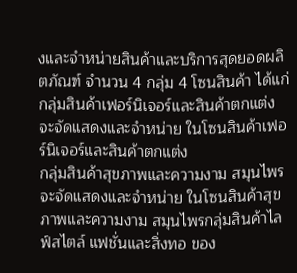งและจำหน่ายสินค้าและบริการสุดยอดผลิตภัณฑ์ จำนวน 4 กลุ่ม 4 โซนสินค้า ได้แก่กลุ่มสินค้าเฟอร์นิเจอร์และสินค้าตกแต่ง จะจัดแสดงและจำหน่าย ในโซนสินค้าเฟอร์นิเจอร์และสินค้าตกแต่ง
กลุ่มสินค้าสุขภาพและความงาม สมุนไพร จะจัดแสดงและจำหน่าย ในโซนสินค้าสุขภาพและความงาม สมุนไพรกลุ่มสินค้าไลฟ์สไตล์ แฟชั่นและสิ่งทอ ของ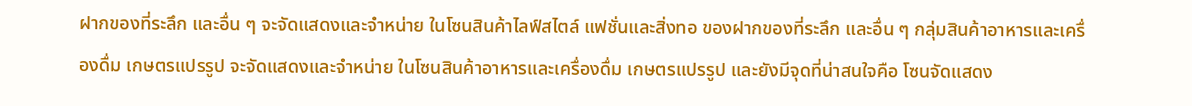ฝากของที่ระลึก และอื่น ๆ จะจัดแสดงและจำหน่าย ในโซนสินค้าไลฟ์สไตล์ แฟชั่นและสิ่งทอ ของฝากของที่ระลึก และอื่น ๆ กลุ่มสินค้าอาหารและเครื่องดื่ม เกษตรแปรรูป จะจัดแสดงและจำหน่าย ในโซนสินค้าอาหารและเครื่องดื่ม เกษตรแปรรูป และยังมีจุดที่น่าสนใจคือ โซนจัดแสดง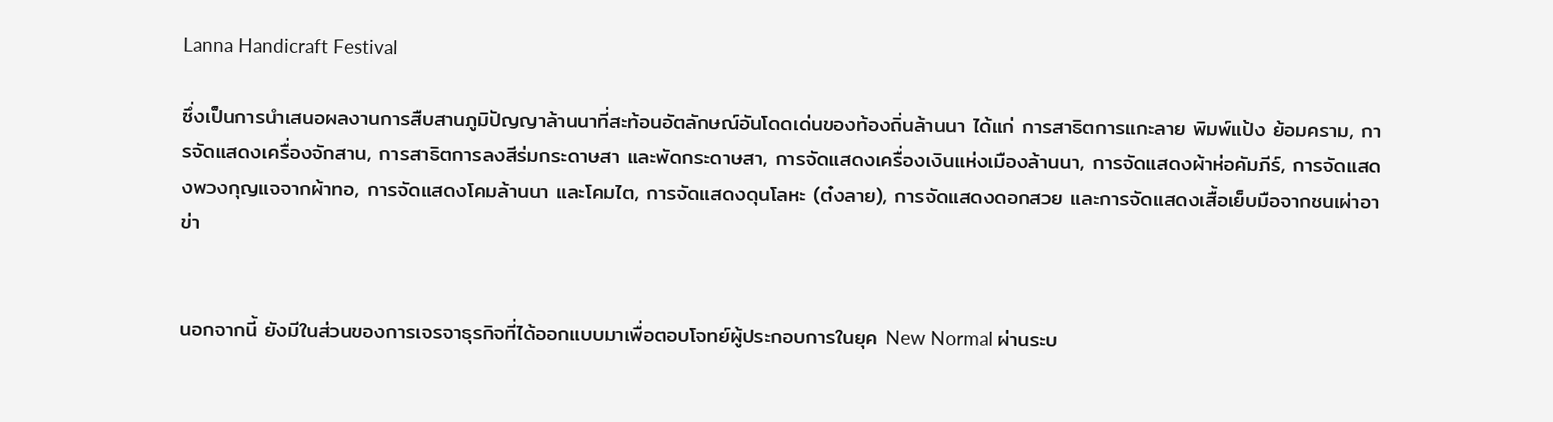Lanna Handicraft Festival

ซึ่งเป็นการนำเสนอผลงานการสืบสานภูมิปัญญาล้านนาที่สะท้อนอัตลักษณ์อันโดดเด่นของท้องถิ่นล้านนา ได้แก่ การสาธิตการแกะลาย พิมพ์แป้ง ย้อมคราม, การจัดแสดงเครื่องจักสาน, การสาธิตการลงสีร่มกระดาษสา และพัดกระดาษสา, การจัดแสดงเครื่องเงินแห่งเมืองล้านนา, การจัดแสดงผ้าห่อคัมภีร์, การจัดแสดงพวงกุญแจจากผ้าทอ, การจัดแสดงโคมล้านนา และโคมไต, การจัดแสดงดุนโลหะ (ต๋งลาย), การจัดแสดงดอกสวย และการจัดแสดงเสื้อเย็บมือจากชนเผ่าอาข่า


นอกจากนี้ ยังมีในส่วนของการเจรจาธุรกิจที่ได้ออกแบบมาเพื่อตอบโจทย์ผู้ประกอบการในยุค New Normal ผ่านระบ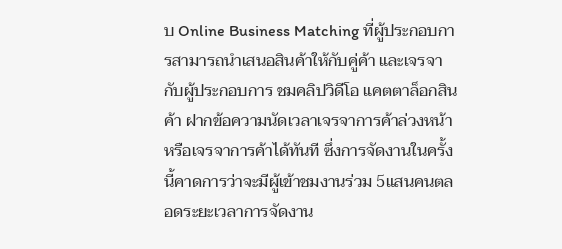บ Online Business Matching ที่ผู้ประกอบการสามารถนำเสนอสินค้าให้กับคู่ค้า และเจรจากับผู้ประกอบการ ชมคลิปวิดีโอ แคตตาล็อกสินค้า ฝากข้อความนัดเวลาเจรจาการค้าล่วงหน้าหรือเจรจาการค้าได้ทันที ซึ่งการจัดงานในครั้งนี้คาดการว่าจะมีผู้เข้าชมงานร่วม 5แสนคนตลอดระยะเวลาการจัดงาน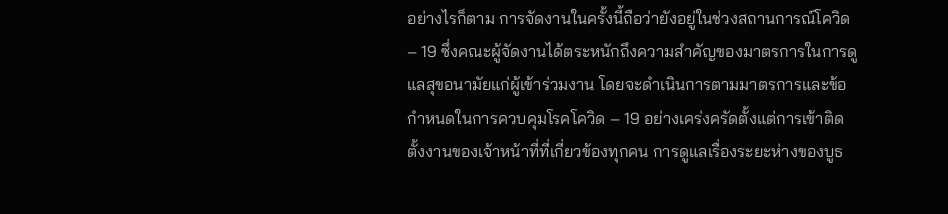อย่างไรก็ตาม การจัดงานในครั้งนี้ถือว่ายังอยู่ในช่วงสถานการณ์โควิด – 19 ซึ่งคณะผู้จัดงานได้ตระหนักถึงความสำคัญของมาตรการในการดูแลสุขอนามัยแก่ผู้เข้าร่วมงาน โดยจะดำเนินการตามมาตรการและข้อกำหนดในการควบคุมโรคโควิด – 19 อย่างเคร่งครัดตั้งแต่การเข้าติดตั้งงานของเจ้าหน้าที่ที่เกี่ยวข้องทุกคน การดูแลเรื่องระยะห่างของบูธ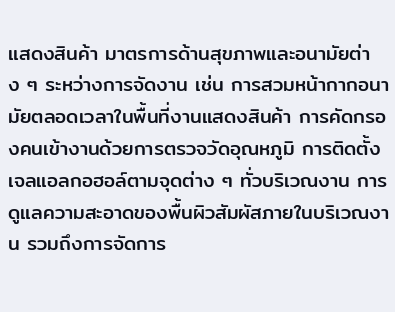แสดงสินค้า มาตรการด้านสุขภาพและอนามัยต่าง ๆ ระหว่างการจัดงาน เช่น การสวมหน้ากากอนามัยตลอดเวลาในพื้นที่งานแสดงสินค้า การคัดกรองคนเข้างานด้วยการตรวจวัดอุณหภูมิ การติดตั้งเจลแอลกอฮอล์ตามจุดต่าง ๆ ทั่วบริเวณงาน การดูแลความสะอาดของพื้นผิวสัมผัสภายในบริเวณงาน รวมถึงการจัดการ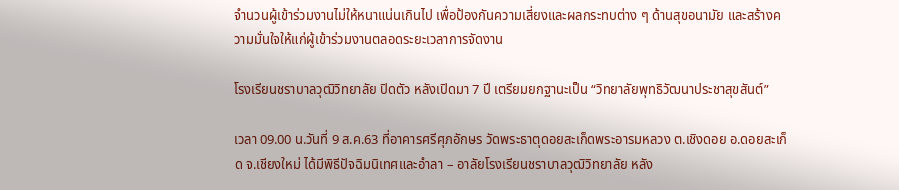จำนวนผู้เข้าร่วมงานไม่ให้หนาแน่นเกินไป เพื่อป้องกันความเสี่ยงและผลกระทบต่าง ๆ ด้านสุขอนามัย และสร้างความมั่นใจให้แก่ผู้เข้าร่วมงานตลอดระยะเวลาการจัดงาน

โรงเรียนชราบาลวุฒิวิทยาลัย ปิดตัว หลังเปิดมา 7 ปี เตรียมยกฐานะเป็น “วิทยาลัยพุทธิวัฒนาประชาสุขสันต์”

เวลา 09.00 น.วันที่ 9 ส.ค.63 ที่อาคารศรีศุภอักษร วัดพระธาตุดอยสะเก็ดพระอารมหลวง ต.เชิงดอย อ.ดอยสะเก็ด จ.เชียงใหม่ ได้มีพิธีปัจฉิมนิเทศและอำลา – อาลัยโรงเรียนชราบาลวุฒิวิทยาลัย หลัง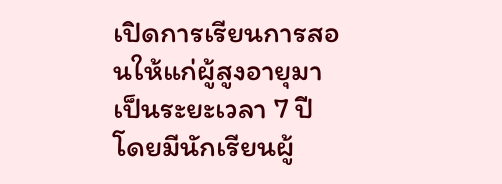เปิดการเรียนการสอนให้แก่ผู้สูงอายุมาเป็นระยะเวลา 7 ปี โดยมีนักเรียนผู้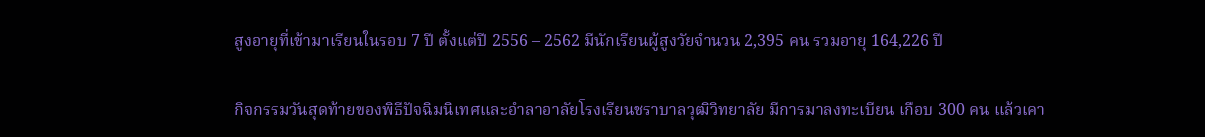สูงอายุที่เข้ามาเรียนในรอบ 7 ปี ตั้งแต่ปี 2556 – 2562 มีนักเรียนผู้สูงวัยจำนวน 2,395 คน รวมอายุ 164,226 ปี

กิจกรรมวันสุดท้ายของพิธีปัจฉิมนิเทศและอำลาอาลัยโรงเรียนชราบาลวุฒิวิทยาลัย มีการมาลงทะเบียน เกือบ 300 คน แล้วเคา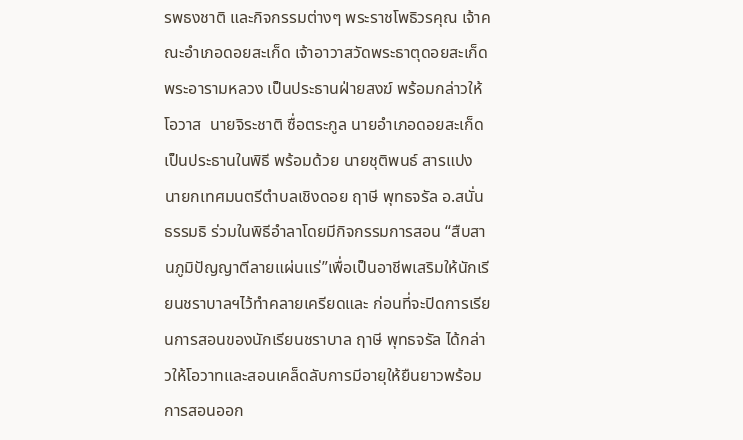รพธงชาติ และกิจกรรมต่างๆ พระราชโพธิวรคุณ เจ้าคณะอำเภอดอยสะเก็ด เจ้าอาวาสวัดพระธาตุดอยสะเก็ด พระอารามหลวง เป็นประธานฝ่ายสงฆ์ พร้อมกล่าวให้โอวาส  นายจิระชาติ ซื่อตระกูล นายอำเภอดอยสะเก็ด เป็นประธานในพิธี พร้อมด้วย นายชุติพนธ์ สารแปง นายกเทศมนตรีตำบลเชิงดอย ฤาษี พุทธจรัล อ.สนั่น ธรรมธิ ร่วมในพิธีอำลาโดยมีกิจกรรมการสอน “สืบสานภูมิปัญญาตีลายแผ่นแร่”เพื่อเป็นอาชีพเสริมให้นักเรียนชราบาลฯไว้ทำคลายเครียดและ ก่อนที่จะปิดการเรียนการสอนของนักเรียนชราบาล ฤาษี พุทธจรัล ได้กล่าวให้โอวาทและสอนเคล็ดลับการมีอายุให้ยืนยาวพร้อมการสอนออก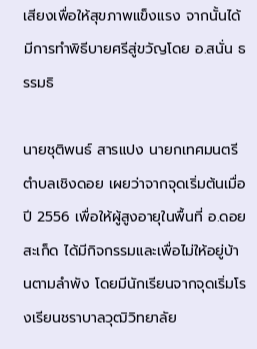เสียงเพื่อให้สุขภาพแข็งแรง จากนั้นได้มีการทำพิธีบายศรีสู่ขวัญโดย อ.สนั่น ธรรมธิ

นายชุติพนธ์ สารแปง นายกเทศมนตรีตำบลเชิงดอย เผยว่าจากจุดเริ่มต้นเมื่อปี 2556 เพื่อให้ผู้สูงอายุในพื้นที่ อ.ดอยสะเก็ด ได้มีกิจกรรมและเพื่อไม่ให้อยู่บ้านตามลำพัง โดยมีนักเรียนจากจุดเริ่มโรงเรียนชราบาลวุฒิวิทยาลัย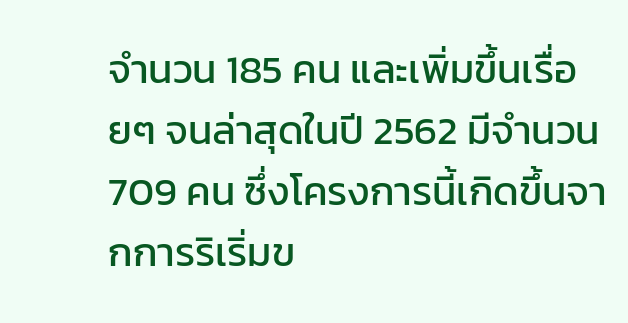จำนวน 185 คน และเพิ่มขึ้นเรื่อยๆ จนล่าสุดในปี 2562 มีจำนวน 709 คน ซึ่งโครงการนี้เกิดขึ้นจากการริเริ่มข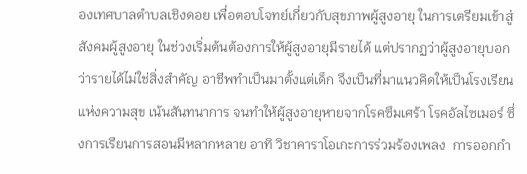องเทศบาลตำบลเชิงดอย เพื่อตอบโจทย์เกี่ยวกับสุขภาพผู้สูงอายุ ในการเตรียมเข้าสู่สังคมผู้สูงอายุ ในช่วงเริ่มต้นต้องการให้ผู้สูงอายุมีรายได้ แต่ปรากฏว่าผู้สูงอายุบอกว่ารายได้ไม่ใช่สิ่งสำคัญ อาชีพทำเป็นมาตั้งแต่เด็ก จึงเป็นที่มาแนวคิดให้เป็นโรงเรียนแห่งความสุข เน้นสันทนาการ จนทำให้ผู้สูงอายุหายจากโรคซึมเศร้า โรคอัลไซเมอร์ ซึ่งการเรียนการสอนมีหลากหลาย อาทิ วิชาคาราโอเกะการร่วมร้องเพลง  การออกกำ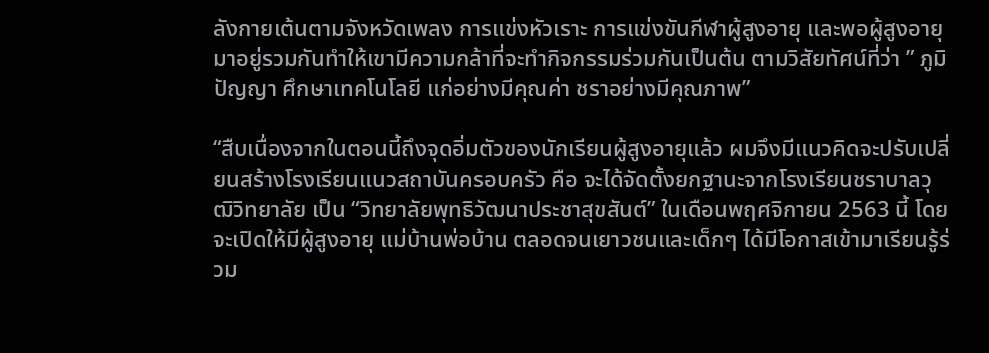ลังกายเต้นตามจังหวัดเพลง การแข่งหัวเราะ การแข่งขันกีฬาผู้สูงอายุ และพอผู้สูงอายุมาอยู่รวมกันทำให้เขามีความกล้าที่จะทำกิจกรรมร่วมกันเป็นต้น ตามวิสัยทัศน์ที่ว่า ” ภูมิปัญญา ศึกษาเทคโนโลยี แก่อย่างมีคุณค่า ชราอย่างมีคุณภาพ”

“สืบเนื่องจากในตอนนี้ถึงจุดอิ่มตัวของนักเรียนผู้สูงอายุแล้ว ผมจึงมีแนวคิดจะปรับเปลี่ยนสร้างโรงเรียนแนวสถาบันครอบครัว คือ จะได้จัดตั้งยกฐานะจากโรงเรียนชราบาลวุฒิวิทยาลัย เป็น “วิทยาลัยพุทธิวัฒนาประชาสุขสันต์” ในเดือนพฤศจิกายน 2563 นี้ โดยจะเปิดให้มีผู้สูงอายุ แม่บ้านพ่อบ้าน ตลอดจนเยาวชนและเด็กๆ ได้มีโอกาสเข้ามาเรียนรู้ร่วม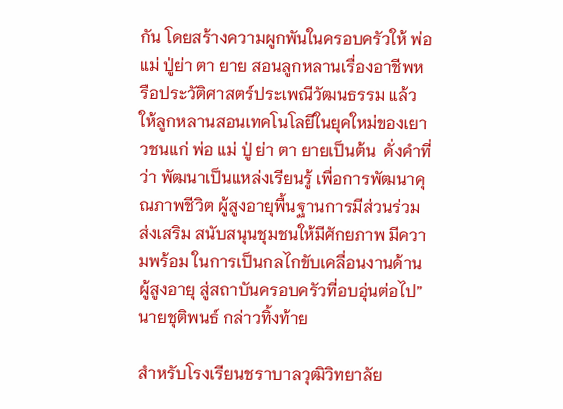กัน โดยสร้างความผูกพันในครอบครัวให้ พ่อ แม่ ปู่ย่า ตา ยาย สอนลูกหลานเรื่องอาชีพหรือประวัติศาสตร์ประเพณีวัฒนธรรม แล้วให้ลูกหลานสอนเทคโนโลยีในยุคใหม่ของเยาวชนแก่ พ่อ แม่ ปู่ ย่า ตา ยายเป็นต้น  ดั่งคำที่ว่า พัฒนาเป็นแหล่งเรียนรู้ เพื่อการพัฒนาคุณภาพชีวิต ผู้สูงอายุพื้นฐานการมีส่วนร่วม ส่งเสริม สนับสนุนชุมชนให้มีศักยภาพ มีความพร้อม ในการเป็นกลไกขับเคลื่อนงานด้านผู้สูงอายุ สู่สถาบันครอบครัวที่อบอุ่นต่อไป”นายชุติพนธ์ กล่าวทิ้งท้าย

สำหรับโรงเรียนชราบาลวุฒิวิทยาลัย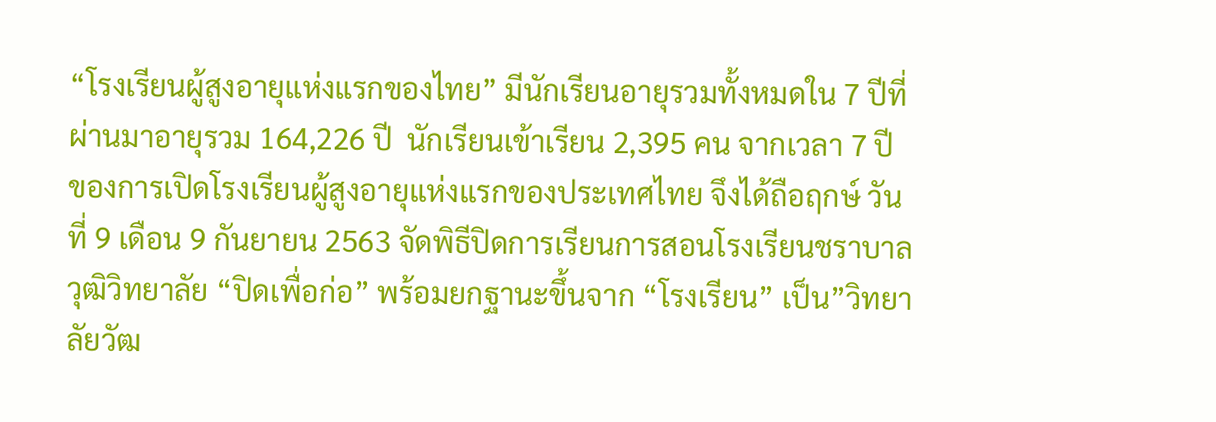“โรงเรียนผู้สูงอายุแห่งแรกของไทย” มีนักเรียนอายุรวมทั้งหมดใน 7 ปีที่ผ่านมาอายุรวม 164,226 ปี  นักเรียนเข้าเรียน 2,395 คน จากเวลา 7 ปี ของการเปิดโรงเรียนผู้สูงอายุแห่งแรกของประเทศไทย จึงได้ถือฤกษ์ วันที่ 9 เดือน 9 กันยายน 2563 จัดพิธีปิดการเรียนการสอนโรงเรียนชราบาลวุฒิวิทยาลัย “ปิดเพื่อก่อ” พร้อมยกฐานะขึ้นจาก “โรงเรียน” เป็น”วิทยาลัยวัฒ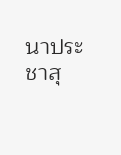นาประชาสุ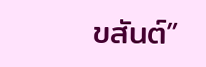ขสันต์”